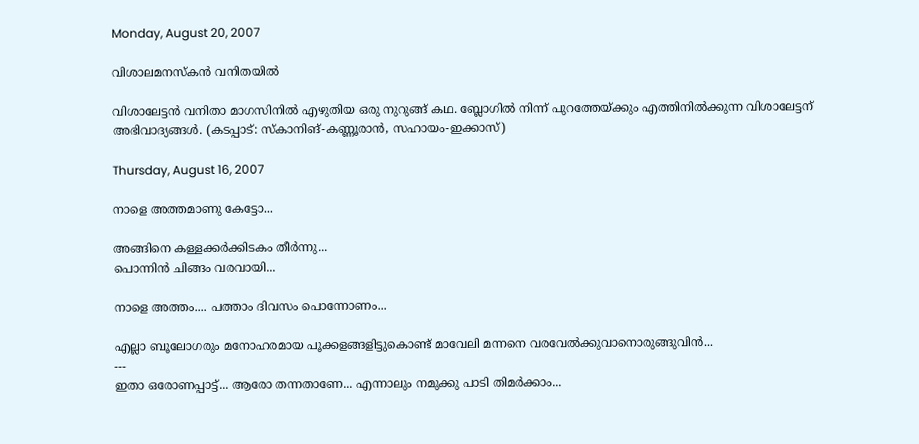Monday, August 20, 2007

വിശാലമനസ്കന്‍ വനിതയില്‍

വിശാലേട്ടന്‍ വനിതാ മാഗസിനില്‍ എഴുതിയ ഒരു നുറുങ്ങ് കഥ. ബ്ലോഗില്‍ നിന്ന് പുറത്തേയ്ക്കും എത്തിനില്‍ക്കുന്ന വിശാലേട്ടന് അഭിവാദ്യങ്ങള്‍. (കടപ്പാട്: സ്കാനിങ്-കണ്ണൂരാന്‍, സഹായം-ഇക്കാസ്)

Thursday, August 16, 2007

നാളെ അത്തമാണു കേട്ടോ...

അങ്ങിനെ കള്ളക്കര്‍ക്കിടകം തീര്‍ന്നു...
പൊന്നിന്‍ ചിങ്ങം വരവായി...

നാളെ അത്തം.... പത്താം ദിവസം പൊന്നോണം...

എല്ലാ ബൂലോഗരും മനോഹരമായ പൂക്കളങ്ങളിട്ടുകൊണ്ട് മാവേലി മന്നനെ വരവേല്‍ക്കുവാനൊരുങ്ങുവിന്‍...
---
ഇതാ ഒരോണപ്പാട്ട്... ആരോ തന്നതാണേ... എന്നാലും നമുക്കു പാടി തിമര്‍ക്കാം...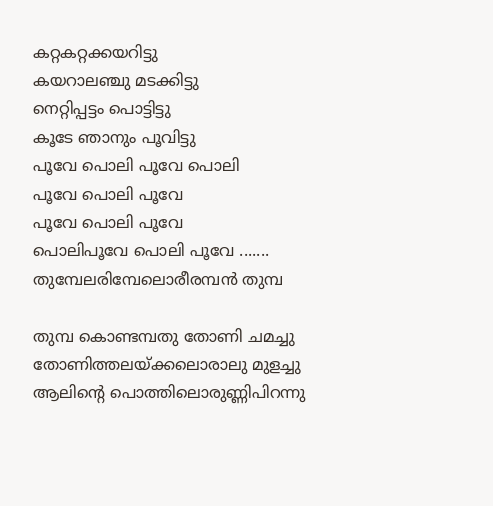കറ്റകറ്റക്കയറിട്ടു
കയറാലഞ്ചു മടക്കിട്ടു
നെറ്റിപ്പട്ടം പൊട്ടിട്ടു
കൂടേ ഞാനും പൂവിട്ടു
പൂവേ പൊലി പൂവേ പൊലി
പൂവേ പൊലി പൂവേ
പൂവേ പൊലി പൂവേ
പൊലിപൂവേ പൊലി പൂവേ .......
തുമ്പേലരിമ്പേലൊരീരമ്പന്‍ തുമ്പ

തുമ്പ കൊണ്ടമ്പതു തോണി ചമച്ചു
തോണിത്തലയ്ക്കലൊരാലു മുളച്ചു
ആലിന്റെ പൊത്തിലൊരുണ്ണിപിറന്നു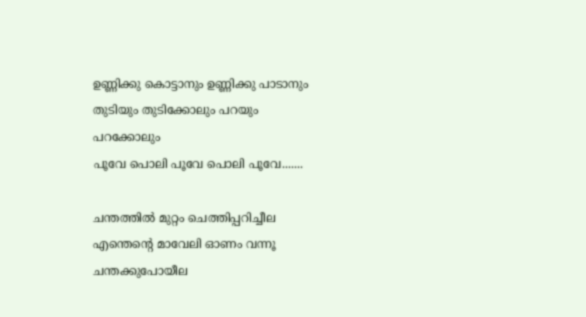ഉണ്ണിക്കു കൊട്ടാനും ഉണ്ണിക്കു പാടാനും
തുടിയും തുടിക്കോലും പറയും പറക്കോലും
പൂവേ പൊലി പൂവേ പൊലി പൂവേ.......

ചന്തത്തില്‍ മുറ്റം ചെത്തിപ്പറിച്ചീല
എന്തെന്റെ മാവേലി ഓണം വന്നൂ
ചന്തക്കുപോയീല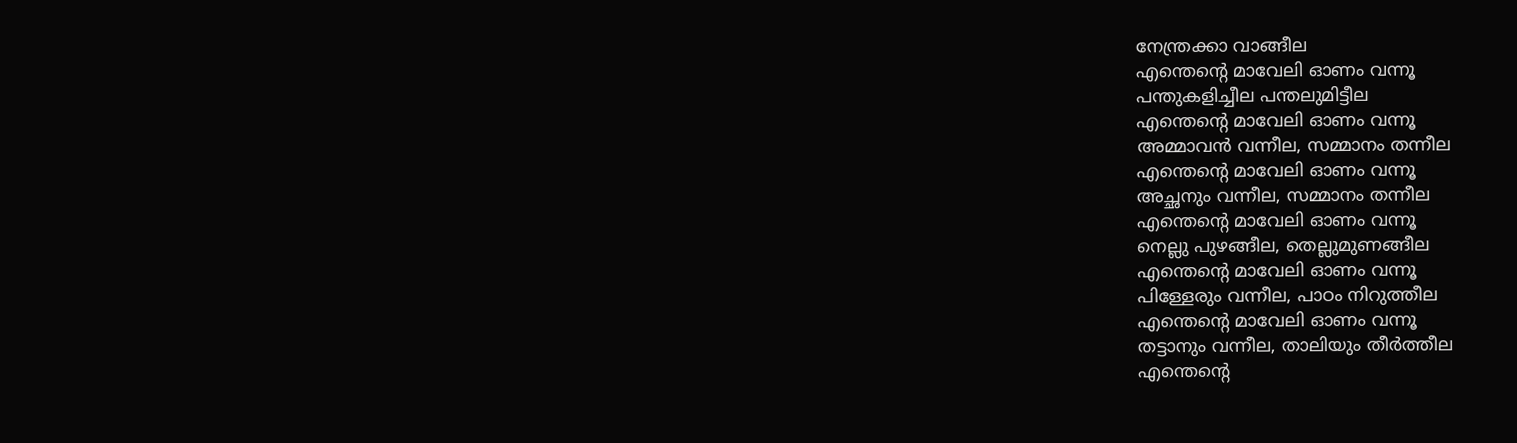നേന്ത്രക്കാ വാങ്ങീല
എന്തെന്റെ മാവേലി ഓണം വന്നൂ
പന്തുകളിച്ചീല പന്തലുമിട്ടീല
എന്തെന്റെ മാവേലി ഓണം വന്നൂ
അമ്മാവന്‍ വന്നീല, സമ്മാനം തന്നീല
എന്തെന്റെ മാവേലി ഓണം വന്നൂ
അച്ഛനും വന്നീല, സമ്മാനം തന്നീല
എന്തെന്റെ മാവേലി ഓണം വന്നൂ
നെല്ലു പുഴങ്ങീല, തെല്ലുമുണങ്ങീല
എന്തെന്റെ മാവേലി ഓണം വന്നൂ
പിള്ളേരും വന്നീല, പാഠം നിറുത്തീല
എന്തെന്റെ മാവേലി ഓണം വന്നൂ
തട്ടാനും വന്നീല, താലിയും തീര്‍ത്തീല
എന്തെന്റെ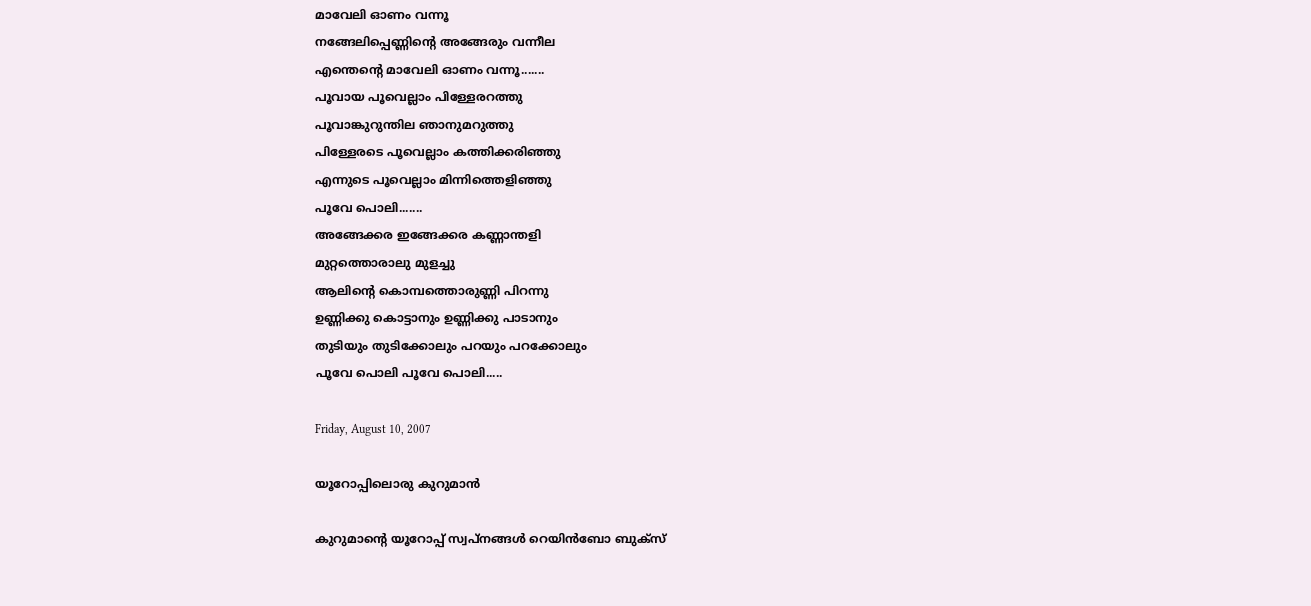മാവേലി ഓണം വന്നൂ
നങ്ങേലിപ്പെണ്ണിന്റെ അങ്ങേരും വന്നീല
എന്തെന്റെ മാവേലി ഓണം വന്നൂ.......
പൂവായ പൂവെല്ലാം പിള്ളേരറത്തു
പൂവാങ്കുറുന്തില ഞാനുമറുത്തു
പിള്ളേരടെ പൂവെല്ലാം കത്തിക്കരിഞ്ഞു
എന്നുടെ പൂവെല്ലാം മിന്നിത്തെളിഞ്ഞു
പൂവേ പൊലി.......
അങ്ങേക്കര ഇങ്ങേക്കര കണ്ണാന്തളി
മുറ്റത്തൊരാലു മുളച്ചു
ആലിന്റെ കൊമ്പത്തൊരുണ്ണി പിറന്നു
ഉണ്ണിക്കു കൊട്ടാനും ഉണ്ണിക്കു പാടാനും
തുടിയും തുടിക്കോലും പറയും പറക്കോലും
പൂവേ പൊലി പൂവേ പൊലി.....

Friday, August 10, 2007

യൂറോപ്പിലൊരു കുറുമാന്‍

കുറുമാന്റെ യൂറോപ്പ് സ്വപ്നങ്ങള്‍ റെയിന്‍ബോ ബുക്സ്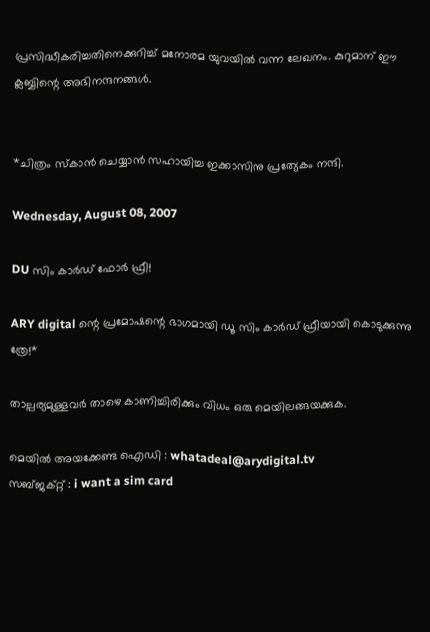പ്രസിദ്ധീകരിച്ചതിനെക്കുറിച്ച് മനോരമ യുവയില്‍ വന്ന ലേഖനം. കുറുമാന് ഈ ക്ലബ്ബിന്റെ അഭിനന്ദനങ്ങള്‍.


*ചിത്രം സ്കാന്‍ ചെയ്യാന്‍ സഹായിച്ച ഇക്കാസിനു പ്രത്യേകം നന്ദി.

Wednesday, August 08, 2007

DU സിം കാര്‍ഡ് ഫോര്‍ ഫ്രീ!

ARY digital ന്റെ പ്രമോഷന്റെ ഭാഗമായി ഡൂ സിം കാര്‍ഡ് ഫ്രീയായി കൊടുക്കുന്നു ത്രേ!*

താല്പര്യമുള്ളവര്‍ താഴെ കാണിച്ചിരിക്കും വിധം ഒരു മെയിലങ്ങയക്കുക.

മെയില്‍ അയക്കേണ്ട ഐഡി : whatadeal@arydigital.tv
സബ്ജക്റ്റ് : i want a sim card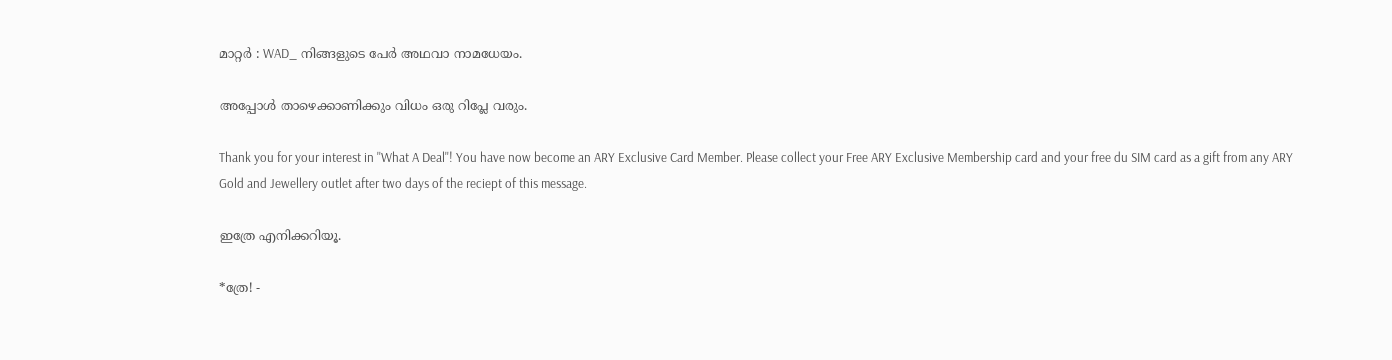മാറ്റര്‍ : WAD_ നിങ്ങളുടെ പേര്‍ അഥവാ നാമധേയം.

അപ്പോള്‍ താഴെക്കാണിക്കും വിധം ഒരു റിപ്ലേ വരും.

Thank you for your interest in ''What A Deal''! You have now become an ARY Exclusive Card Member. Please collect your Free ARY Exclusive Membership card and your free du SIM card as a gift from any ARY Gold and Jewellery outlet after two days of the reciept of this message.

ഇത്രേ എനിക്കറിയൂ.

*ത്രേ! -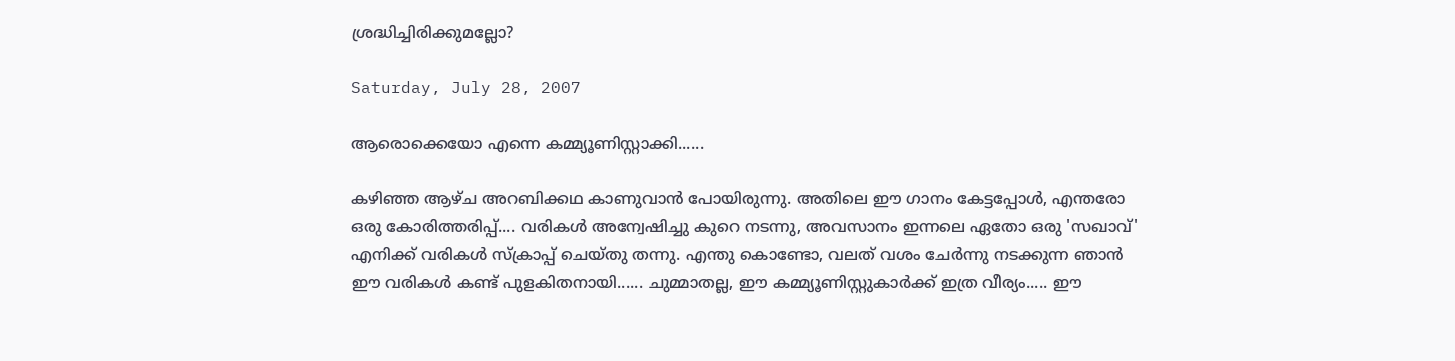ശ്രദ്ധിച്ചിരിക്കുമല്ലോ?

Saturday, July 28, 2007

ആരൊക്കെയോ എന്നെ കമ്മ്യൂണിസ്റ്റാക്കി......

കഴിഞ്ഞ ആഴ്ച അറബിക്കഥ കാണുവാന്‍ പോയിരുന്നു. അതിലെ ഈ ഗാനം കേട്ടപ്പോള്‍, എന്തരോ ഒരു കോരിത്തരിപ്പ്.... വരികള്‍ അന്വേഷിച്ചു കുറെ നടന്നു, അവസാനം ഇന്നലെ ഏതോ ഒരു 'സഖാവ്' എനിക്ക് വരികള്‍ സ്ക്രാപ്പ് ചെയ്തു തന്നു. എന്തു കൊണ്ടോ, വലത് വശം ചേര്‍ന്നു നടക്കുന്ന ഞാന്‍ ഈ വരികള്‍ കണ്ട് പുളകിതനായി...... ചുമ്മാതല്ല, ഈ കമ്മ്യൂണിസ്റ്റുകാര്‍ക്ക് ഇത്ര വീര്യം..... ഈ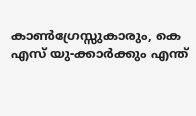കാണ്‍ഗ്രേസ്സുകാരും, കെ എസ് യു-ക്കാര്‍ക്കും എന്ത്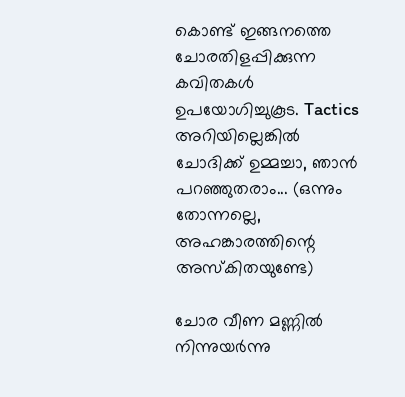കൊണ്ട് ഇങ്ങനത്തെ ചോരതിളപ്പിക്കുന്ന കവിതകള്‍ ഉപയോഗിച്ചുകൂട. Tactics അറിയില്ലെങ്കില്‍ ചോദിക്ക് ഉമ്മച്ചാ, ഞാന്‍ പറഞ്ഞുതരാം... (ഒന്നും തോന്നല്ലെ, അഹങ്കാരത്തിന്റെ അസ്കിതയുണ്ടേ)

ചോര വീണ മണ്ണില്‍ നിന്നുയര്‍ന്നു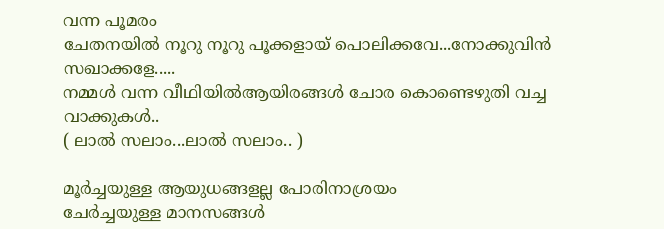വന്ന പൂമരം
ചേതനയില്‍ നൂറു നൂറു പൂക്കളായ് പൊലിക്കവേ...നോക്കുവിന്‍ സഖാക്കളേ.....
നമ്മള്‍ വന്ന വീഥിയില്‍ആയിരങ്ങള്‍ ചോര കൊണ്ടെഴുതി വച്ച വാക്കുകള്‍..
( ലാല്‍ സലാം...ലാല്‍ സലാം.. )

മൂര്‍ച്ചയുള്ള ആയുധങ്ങളല്ല പോരിനാശ്രയം
ചേര്‍ച്ചയുള്ള മാനസങ്ങള്‍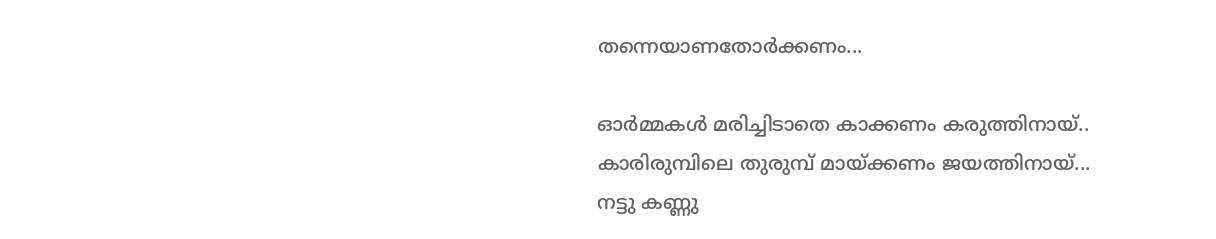തന്നെയാണതോര്‍ക്കണം...

ഓര്‍മ്മകള്‍ മരിച്ചിടാതെ കാക്കണം കരുത്തിനായ്..
കാരിരുമ്പിലെ തുരുമ്പ് മായ്ക്കണം ജയത്തിനായ്...
നട്ടു കണ്ണു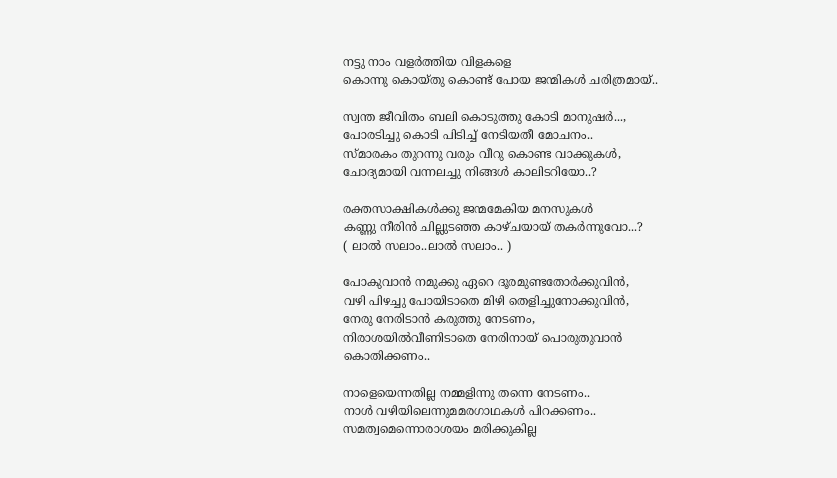നട്ടു നാം വളര്‍ത്തിയ വിളകളെ
കൊന്നു കൊയ്തു കൊണ്ട് പോയ ജന്മികള്‍ ചരിത്രമായ്..

സ്വന്ത ജീവിതം ബലി കൊടുത്തു കോടി മാനുഷര്‍...,
പോരടിച്ചു കൊടി പിടിച്ച് നേടിയതീ മോചനം..
സ്മാരകം തുറന്നു വരും വീറു കൊണ്ട വാക്കുകള്‍,
ചോദ്യമായി വന്നലച്ചു നിങ്ങള്‍ കാലിടറിയോ..?

രക്തസാക്ഷികള്‍ക്കു ജന്മമേകിയ മനസുകള്‍
കണ്ണു നീരിന്‍ ചില്ലുടഞ്ഞ കാഴ്ചയായ് തകര്‍ന്നുവോ...?
( ലാല്‍ സലാം..ലാല്‍ സലാം.. )

പോകുവാന്‍ നമുക്കു ഏറെ ദൂരമുണ്ടതോര്‍ക്കുവിന്‍,
വഴി പിഴച്ചു പോയിടാതെ മിഴി തെളിച്ചുനോക്കുവിന്‍,
നേരു നേരിടാന്‍ കരുത്തു നേടണം,
നിരാശയില്‍വീണിടാതെ നേരിനായ് പൊരുതുവാന്‍ കൊതിക്കണം..

നാളെയെന്നതില്ല നമ്മളിന്നു തന്നെ നേടണം..
നാള്‍ വഴിയിലെന്നുമമരഗാഥകള്‍ പിറക്കണം..
സമത്വമെന്നൊരാശയം മരിക്കുകില്ല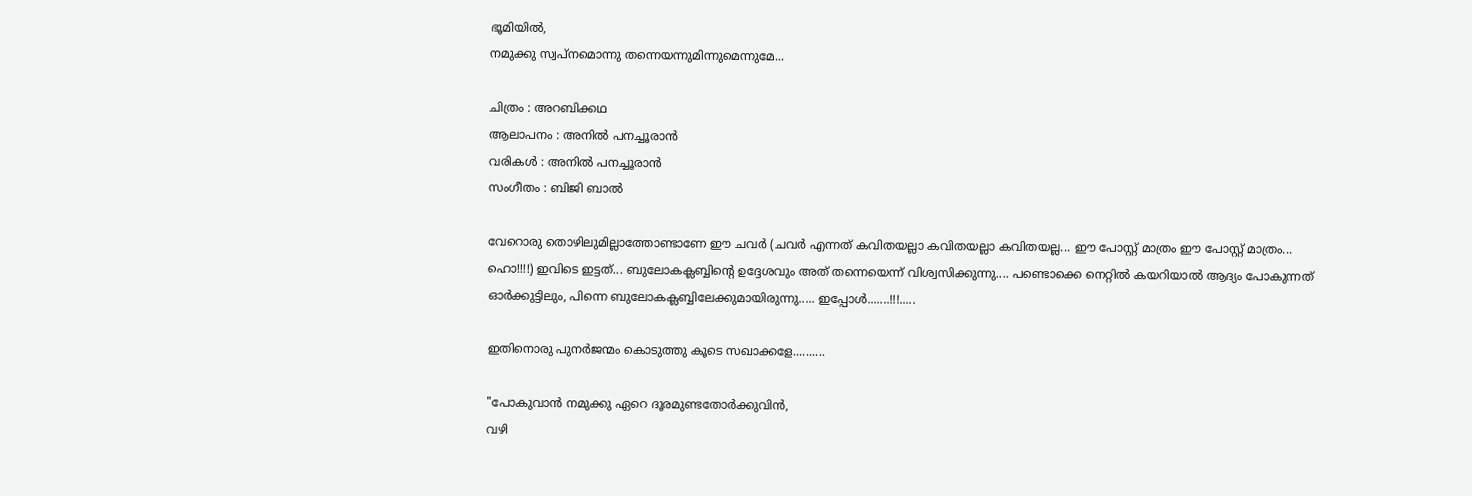ഭൂമിയില്‍,
നമുക്കു സ്വപ്നമൊന്നു തന്നെയന്നുമിന്നുമെന്നുമേ...

ചിത്രം : അറബിക്കഥ
ആലാപനം : അനില്‍ പനച്ചൂരാന്‍
വരികള്‍ : അനില്‍ പനച്ചൂരാന്‍
സംഗീതം : ബിജി ബാല്‍

വേറൊരു തൊഴിലുമില്ലാത്തോണ്ടാണേ ഈ ചവര്‍ (ചവര്‍ എന്നത് കവിതയല്ലാ കവിതയല്ലാ കവിതയല്ല... ഈ പോസ്റ്റ് മാത്രം ഈ പോസ്റ്റ് മാത്രം... ഹൊ!!!!) ഇവിടെ ഇട്ടത്... ബുലോകക്ലബ്ബിന്റെ ഉദ്ദേശവും അത് തന്നെയെന്ന് വിശ്വസിക്കുന്നു.... പണ്ടൊക്കെ നെറ്റില്‍ കയറിയാല്‍ ആദ്യം പോകുന്നത് ഓര്‍ക്കുട്ടിലും, പിന്നെ ബുലോകക്ലബ്ബിലേക്കുമായിരുന്നു..... ഇപ്പോള്‍.......!!!.....

ഇതിനൊരു പുനര്‍ജന്മം കൊടുത്തു കൂടെ സഖാക്കളേ..........

"പോകുവാന്‍ നമുക്കു ഏറെ ദൂരമുണ്ടതോര്‍ക്കുവിന്‍,
വഴി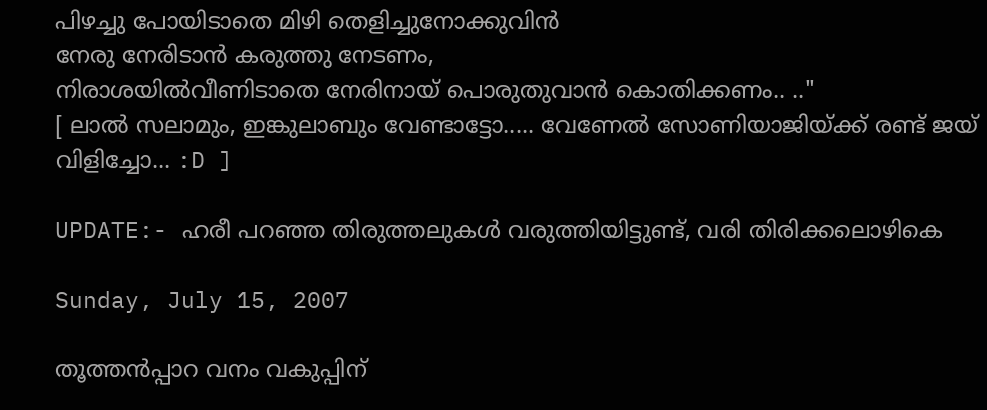പിഴച്ചു പോയിടാതെ മിഴി തെളിച്ചുനോക്കുവിന്‍
നേരു നേരിടാന്‍ കരുത്തു നേടണം,
നിരാശയില്‍വീണിടാതെ നേരിനായ് പൊരുതുവാന്‍ കൊതിക്കണം.. .."
[ ലാല്‍ ‍സലാമും, ഇങ്കുലാബും വേണ്ടാട്ടോ..... വേണേല്‍ സോണിയാജിയ്ക്ക് രണ്ട് ജയ് വിളിച്ചോ... :D ]

UPDATE:- ഹരീ പറഞ്ഞ തിരുത്തലുകള്‍ വരുത്തിയിട്ടുണ്ട്, വരി തിരിക്കലൊഴികെ

Sunday, July 15, 2007

തൂത്തന്‍പ്പാറ വനം വകുപ്പിന്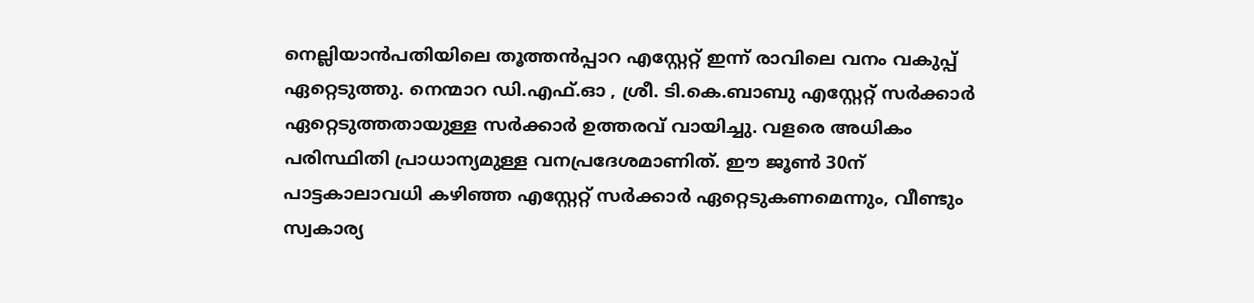നെല്ലിയാന്‍പതിയിലെ തൂത്തന്‍പ്പാറ എസ്റ്റേറ്റ് ഇന്ന് രാവിലെ വനം വകുപ്പ് ഏറ്റെടുത്തു. നെന്മാറ ഡി.എഫ്.ഓ , ശ്രീ. ടി.കെ.ബാബു എസ്റ്റേറ്റ് സര്‍ക്കാര്‍ ഏറ്റെടുത്തതായുള്ള സര്‍ക്കാര്‍ ഉത്തരവ് വായിച്ചു. വളരെ അധികം പരിസ്ഥിതി പ്രാധാന്യമുള്ള വനപ്രദേശമാണിത്. ഈ ജൂണ്‍ 30ന് പാട്ടകാലാവധി കഴിഞ്ഞ എസ്റ്റേറ്റ് സര്‍ക്കാര്‍ ഏറ്റെടുകണമെന്നും, വീണ്ടും സ്വകാര്യ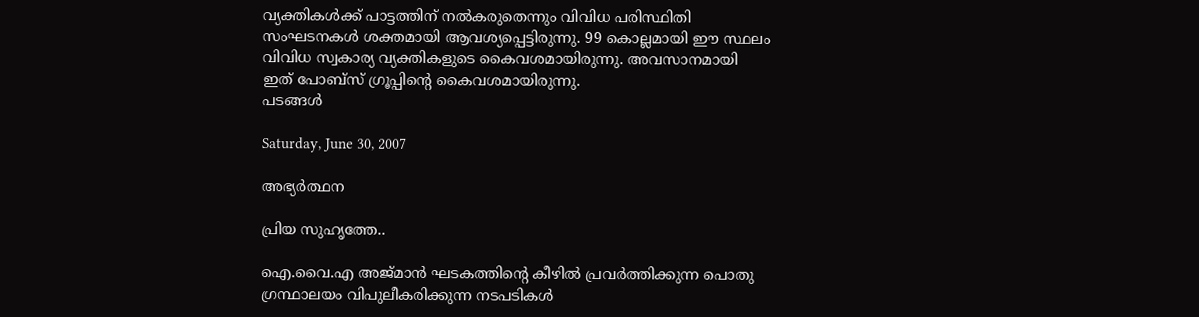വ്യക്തികള്‍ക്ക് പാട്ടത്തിന് നല്‍കരുതെന്നും വിവിധ പരിസ്ഥിതി സംഘടനകള്‍ ശക്തമായി ആവശ്യപ്പെട്ടിരുന്നു. 99 കൊല്ലമായി ഈ സ്ഥലം വിവിധ സ്വകാര്യ വ്യക്തികളുടെ കൈവശമായിരുന്നു. അവസാനമായി ഇത് പോബ്സ് ഗ്രൂപ്പിന്റെ കൈവശമായിരുന്നു.
പടങ്ങള്‍

Saturday, June 30, 2007

അഭ്യര്‍ത്ഥന

പ്രിയ സുഹൃത്തേ..

ഐ.വൈ.എ അജ്‌മാന്‍ ഘടകത്തിന്റെ കീഴില്‍ പ്രവര്‍ത്തിക്കുന്ന പൊതു ഗ്രന്ഥാലയം വിപുലീകരിക്കുന്ന നടപടികള്‍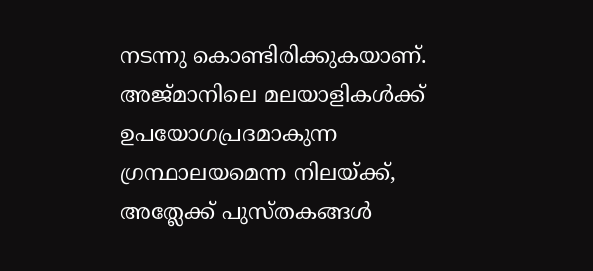നടന്നു കൊണ്ടിരിക്കുകയാണ്‌. അജ്‌മാനിലെ മലയാളികള്‍ക്ക് ഉപയോഗപ്രദമാകുന്ന ഗ്രന്ഥാലയമെന്ന നിലയ്‌ക്ക്, അത്ലേക്ക് പുസ്‌തകങ്ങള്‍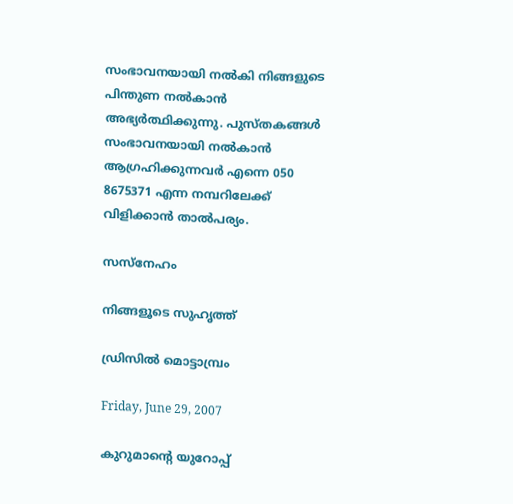സംഭാവനയായി നല്‍‌കി നിങ്ങളുടെ പിന്തുണ നല്‍‌കാന്‍ അഭ്യര്‍ത്ഥിക്കുന്നു. പുസ്‌തകങ്ങള്‍ സംഭാവനയായി നല്‍‌കാന്‍ ആഗ്രഹിക്കുന്നവര്‍ എന്നെ 050 8675371 എന്ന നമ്പറിലേക്ക് വിളിക്കാന്‍ താല്‍‌പര്യം.

സസ്‌നേഹം

നിങ്ങളൂടെ സുഹൃത്ത്

ഡ്രിസില്‍ മൊട്ടാമ്പ്രം

Friday, June 29, 2007

കുറുമാന്റെ യുറോപ്പ്‌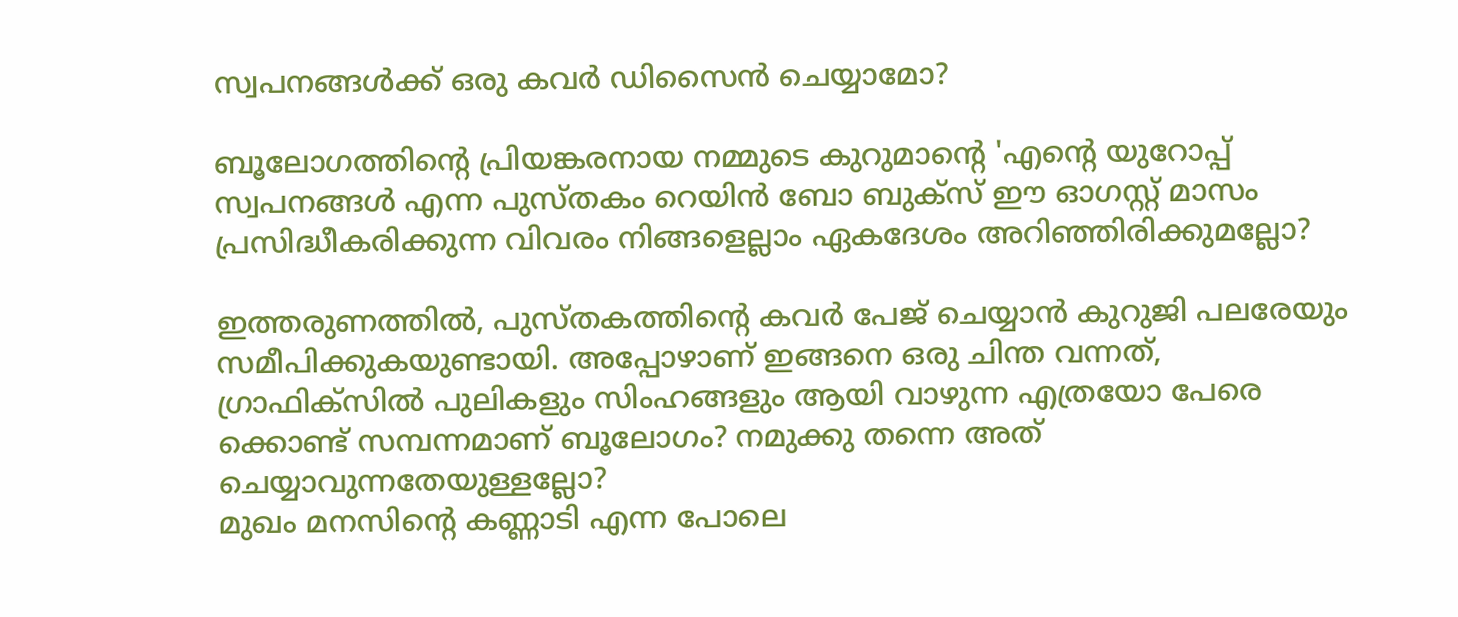സ്വപനങ്ങള്‍ക്ക്‌ ഒരു കവര്‍ ഡിസൈന്‍ ചെയ്യാമോ?

ബൂലോഗത്തിന്റെ പ്രിയങ്കരനായ നമ്മുടെ കുറുമാന്റെ 'എന്റെ യുറോപ്പ്‌ സ്വപനങ്ങള്‍ എന്ന പുസ്തകം റെയിന്‍ ബോ ബുക്സ്‌ ഈ ഓഗസ്റ്റ്‌ മാസം പ്രസിദ്ധീകരിക്കുന്ന വിവരം നിങ്ങളെല്ലാം ഏകദേശം അറിഞ്ഞിരിക്കുമല്ലോ?

ഇത്തരുണത്തില്‍, പുസ്തകത്തിന്റെ കവര്‍ പേജ്‌ ചെയ്യാന്‍ കുറുജി പലരേയും സമീപിക്കുകയുണ്ടായി. അപ്പോഴാണ്‌ ഇങ്ങനെ ഒരു ചിന്ത വന്നത്‌, ഗ്രാഫിക്സില്‍ പുലികളും സിംഹങ്ങളും ആയി വാഴുന്ന എത്രയോ പേരെ ക്കൊണ്ട്‌ സമ്പന്നമാണ്‌ ബൂലോഗം? നമുക്കു തന്നെ അത്‌ ചെയ്യാവുന്നതേയുള്ളല്ലോ?
മുഖം മനസിന്റെ കണ്ണാടി എന്ന പോലെ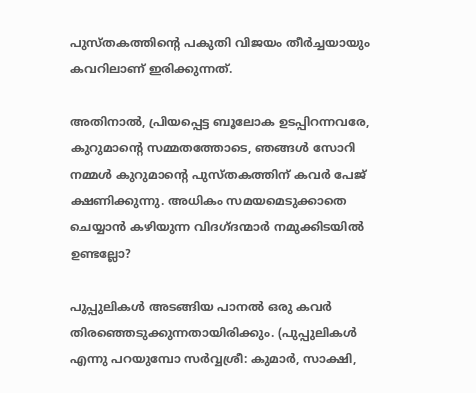പുസ്തകത്തിന്റെ പകുതി വിജയം തീര്‍ച്ചയായും കവറിലാണ്‌ ഇരിക്കുന്നത്‌.

അതിനാല്‍, പ്രിയപ്പെട്ട ബൂലോക ഉടപ്പിറന്നവരേ, കുറുമാന്റെ സമ്മതത്തോടെ, ഞങ്ങള്‍ സോറി നമ്മള്‍ കുറുമാന്റെ പുസ്തകത്തിന്‌ കവര്‍ പേജ്‌ ക്ഷണിക്കുന്നു. അധികം സമയമെടുക്കാതെ ചെയ്യാന്‍ കഴിയുന്ന വിദഗ്ദന്മാര്‍ നമുക്കിടയില്‍ ഉണ്ടല്ലോ?

പുപ്പുലികള്‍ അടങ്ങിയ പാനല്‍ ഒരു കവര്‍ തിരഞ്ഞെടുക്കുന്നതായിരിക്കും. (പുപ്പുലികള്‍ എന്നു പറയുമ്പോ സര്‍വ്വശ്രീ: കുമാര്‍, സാക്ഷി,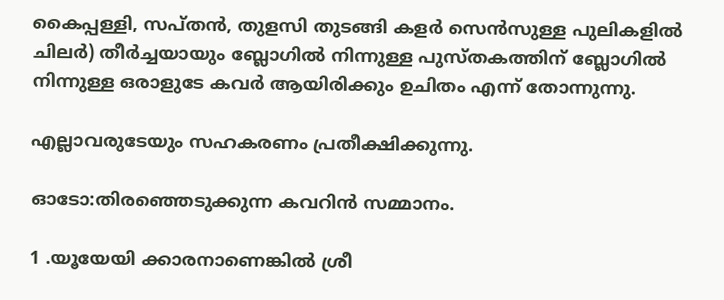കൈപ്പള്ളി, സപ്തന്‍, തുളസി തുടങ്ങി കളര്‍ സെന്‍സുള്ള പുലികളില്‍ ചിലര്‍) തീര്‍ച്ചയായും ബ്ലോഗില്‍ നിന്നുള്ള പുസ്തകത്തിന്‌ ബ്ലോഗില്‍ നിന്നുള്ള ഒരാളുടേ കവര്‍ ആയിരിക്കും ഉചിതം എന്ന് തോന്നുന്നു.

എല്ലാവരുടേയും സഹകരണം പ്രതീക്ഷിക്കുന്നു.

ഓടോ:തിരഞ്ഞെടുക്കുന്ന കവറിന്‍ സമ്മാനം.

1 .യൂയേയി ക്കാരനാണെങ്കില്‍ ശ്രീ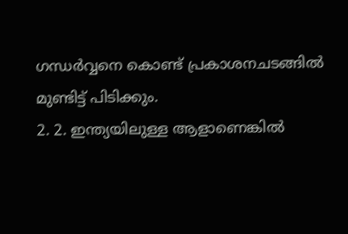ഗന്ധര്‍വ്വനെ കൊണ്ട്‌ പ്രകാശനചടങ്ങില്‍ മുണ്ടിട്ട്‌ പിടിക്കും.
2. 2. ഇന്ത്യയിലുള്ള ആളാണെങ്കില്‍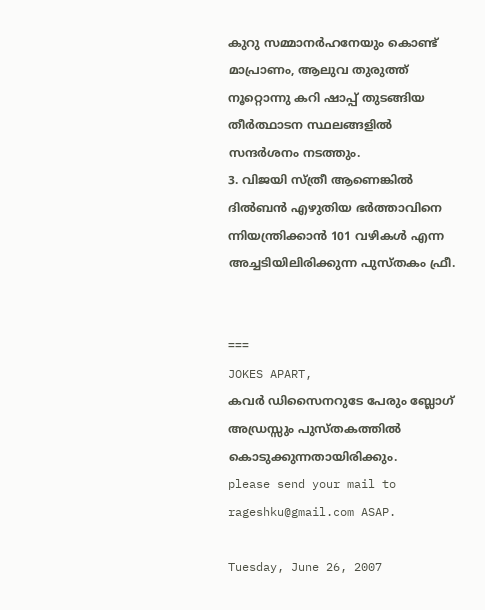കുറു സമ്മാനര്‍ഹനേയും കൊണ്ട്‌ മാപ്രാണം, ആലുവ തുരുത്ത്‌ നൂറ്റൊന്നു കറി ഷാപ്പ്‌ തുടങ്ങിയ തീര്‍ത്ഥാടന സ്ഥലങ്ങളില്‍ സന്ദര്‍ശനം നടത്തും.
3. വിജയി സ്ത്രീ ആണെങ്കില്‍ ദില്‍ബന്‍ എഴുതിയ ഭര്‍ത്താവിനെ ന്നിയന്ത്രിക്കാന്‍ 101 വഴികള്‍ എന്ന അച്ചടിയിലിരിക്കുന്ന പുസ്തകം ഫ്രീ.


===
JOKES APART,
കവര്‍ ഡിസൈനറുടേ പേരും ബ്ലോഗ്‌ അഡ്രസ്സും പുസ്തകത്തില്‍ കൊടുക്കുന്നതായിരിക്കും.
please send your mail to rageshku@gmail.com ASAP.

Tuesday, June 26, 2007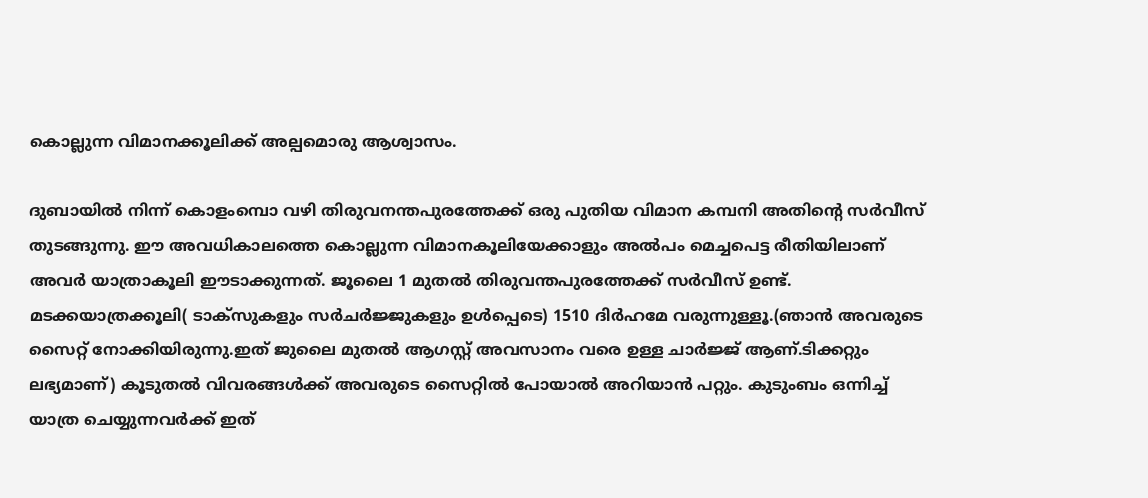കൊല്ലുന്ന വിമാനക്കൂലിക്ക് അല്പമൊരു ആശ്വാസം.

ദുബായില്‍ നിന്ന് കൊളം‌മ്പൊ വഴി തിരുവനന്തപുരത്തേക്ക്‌ ഒരു പുതിയ വിമാന കമ്പനി അതിന്റെ സര്‍വീസ്‌ തുടങ്ങുന്നു. ഈ അവധികാലത്തെ കൊല്ലുന്ന വിമാനകൂലിയേക്കാളും അല്‍പം മെച്ചപെട്ട രീതിയിലാണ്‌ അവര്‍ യാത്രാകൂലി ഈടാക്കുന്നത്‌. ജൂലൈ 1 മുതല്‍ തിരുവന്തപുരത്തേക്ക്‌ സര്‍വീസ്‌ ഉണ്ട്‌. മടക്കയാത്രക്കൂലി( ടാക്സുകളും സര്‍ചര്‍ജ്ജുകളും ഉള്‍പ്പെടെ) 1510 ദിര്‍ഹമേ വരുന്നുള്ളൂ.(ഞാന്‍ അവരുടെ സൈറ്റ് നോക്കിയിരുന്നു.ഇത് ജുലൈ മുതല്‍ ആഗസ്റ്റ് അവസാനം വരെ ഉള്ള ചാര്‍ജ്ജ് ആണ്.ടിക്കറ്റും ലഭ്യമാണ്) കൂടുതല്‍ വിവരങ്ങള്‍ക്ക്‌ അവരുടെ സൈറ്റില്‍ പോയാല്‍ അറിയാന്‍ പറ്റും. കുടുംബം ഒന്നിച്ച്‌ യാത്ര ചെയ്യുന്നവര്‍ക്ക്‌ ഇത്‌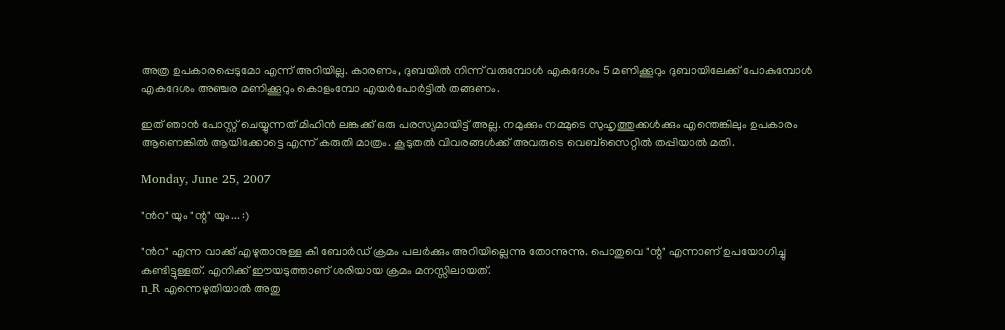അത്ര ഉപകാരപ്പെടുമോ എന്ന് അറിയില്ല. കാരണം, ദുബയില്‍ നിന്ന് വരുമ്പോള്‍ എകദേശം 5 മണിക്കൂറും ദുബായിലേക്ക്‌ പോകുമ്പോള്‍ എകദേശം അഞ്ചര മണിക്കൂറും കൊളംമ്പോ എയര്‍പോര്‍ട്ടില്‍ തങ്ങണം.

ഇത്‌ ഞാന്‍ പോസ്റ്റ്‌ ചെയ്യുന്നത്‌ മിഹിന്‍ ലങ്കക്ക്‌ ഒരു പരസ്യമായിട്ട്‌ അല്ല. നമുക്കും നമ്മുടെ സുഹൃത്തുക്കള്‍ക്കും എന്തെങ്കിലും ഉപകാരം ആണെങ്കില്‍ ആയിക്കോട്ടെ എന്ന് കരുതി മാത്രം. കൂടുതല്‍ വിവരങ്ങള്‍ക്ക്‌ അവരുടെ വെബ്‌സൈറ്റില്‍ തപ്പിയാല്‍ മതി.

Monday, June 25, 2007

"ന്‍റ" യും "ന്റ" യും... :)

"ന്‍റ" എന്ന വാക്ക് എഴുതാനുള്ള കീ ബോര്‍ഡ് ക്രമം പലര്‍ക്കും അറിയില്ലെന്നു തോന്നുന്നു. പൊതുവെ "ന്റ" എന്നാണ്‌ ഉപയോഗിച്ചു കണ്ടിട്ടുള്ളത്. എനിക്ക് ഈയടുത്താണ്‌ ശരിയായ ക്രമം മനസ്സിലായത്.
n_R എന്നെഴുതിയാല്‍ അതു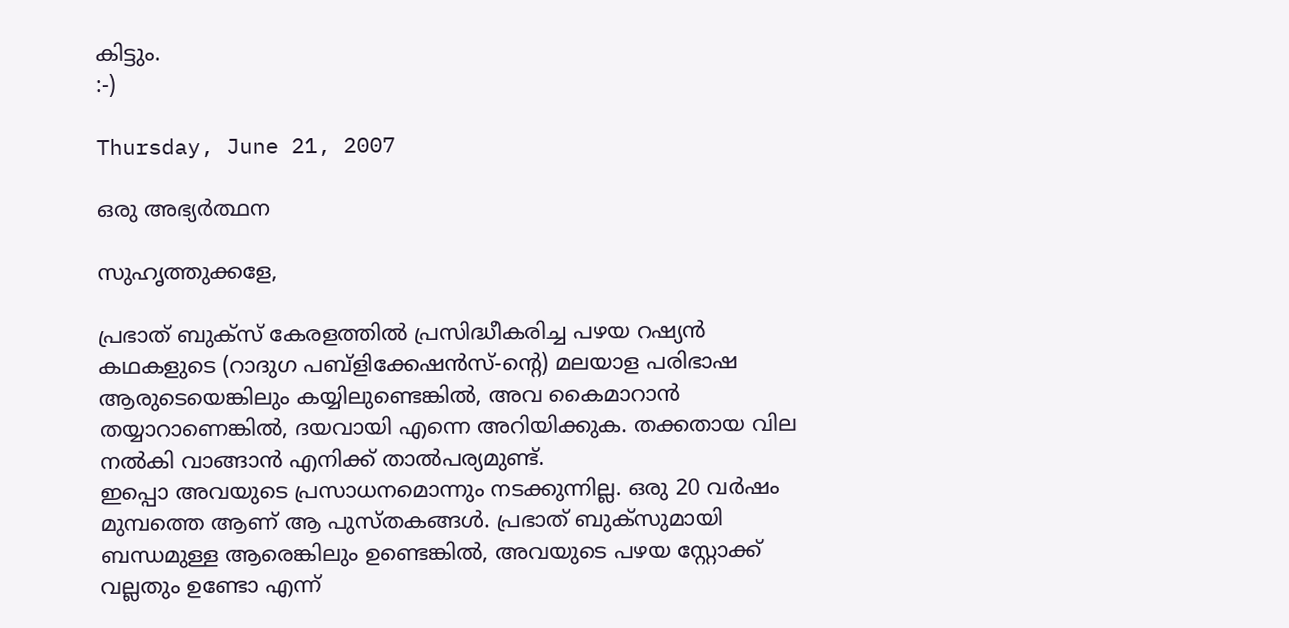കിട്ടും.
:-)

Thursday, June 21, 2007

ഒരു അഭ്യര്‍ത്ഥന

സുഹൃത്തുക്കളേ,

പ്രഭാത് ബുക്സ് കേരളത്തില്‍ പ്രസിദ്ധീകരിച്ച പഴയ റഷ്യന്‍ കഥകളുടെ (റാദുഗ പബ്ളിക്കേഷന്‍സ്-ന്‍റെ) മലയാള പരിഭാഷ ആരുടെയെങ്കിലും കയ്യിലുണ്ടെങ്കില്‍, അവ കൈമാറാന്‍ തയ്യാറാണെങ്കില്‍, ദയവായി എന്നെ അറിയിക്കുക. തക്കതായ വില നല്‍കി വാങ്ങാന്‍ എനിക്ക് താല്‍പര്യമുണ്ട്.
ഇപ്പൊ അവയുടെ പ്രസാധനമൊന്നും നടക്കുന്നില്ല. ഒരു 20 വര്‍ഷം മുമ്പത്തെ ആണ്‌ ആ പുസ്തകങ്ങള്‍. പ്രഭാത് ബുക്സുമായി ബന്ധമുള്ള ആരെങ്കിലും ഉണ്ടെങ്കില്‍, അവയുടെ പഴയ സ്റ്റോക്ക് വല്ലതും ഉണ്ടോ എന്ന്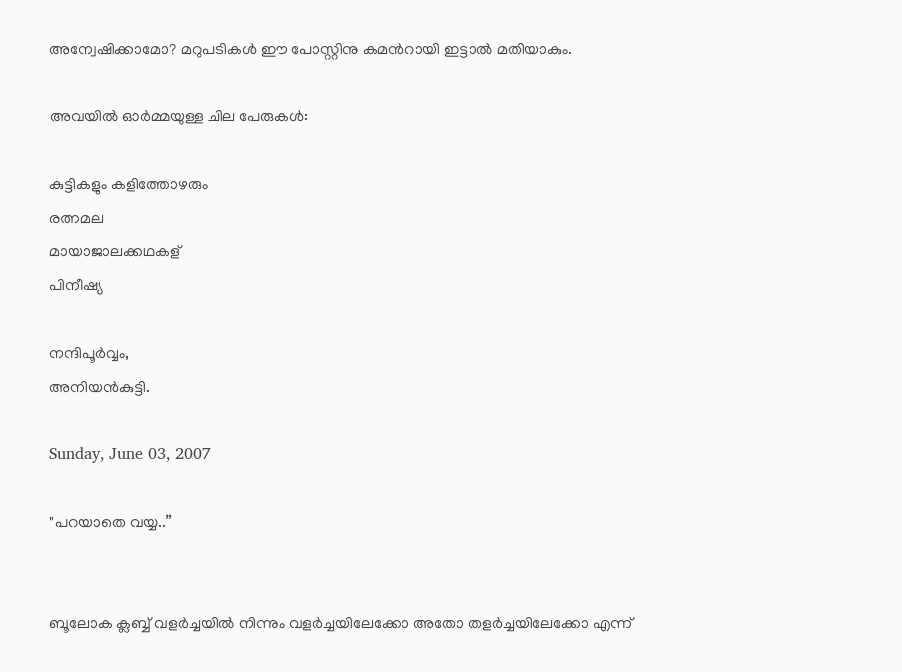അന്വേഷിക്കാമോ? മറുപടികള്‍ ഈ പോസ്റ്റിനു കമന്‍റായി ഇട്ടാല്‍ മതിയാകും.

അവയില്‍ ഓര്‍മ്മയുള്ള ചില പേരുകള്‍:

കുട്ടികളും കളിത്തോഴരും
രത്നമല
മായാജാലക്കഥകള്
പിനീഷ്യ

നന്ദിപൂര്‍വ്വം,
അനിയന്‍കുട്ടി.

Sunday, June 03, 2007

"പറയാതെ വയ്യ..”


ബൂലോക ക്ലബ്ബ് വളര്‍ച്ചയില്‍ നിന്നും വളര്‍ച്ചയിലേക്കോ അതോ തളര്‍ച്ചയിലേക്കോ എന്ന്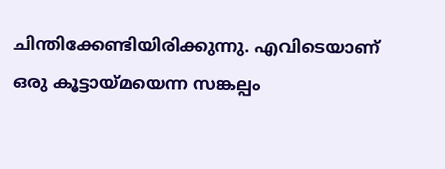ചിന്തിക്കേണ്ടിയിരിക്കുന്നു. എവിടെയാണ് ഒരു കൂട്ടായ്മയെന്ന സങ്കല്പം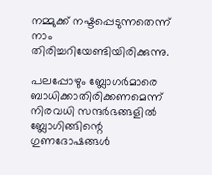നമ്മുക്ക് നഷ്ടപ്പെടുന്നതെന്ന് നാം തിരിച്ചറിയേണ്ടിയിരിക്കുന്നു.

പലപ്പോഴും ബ്ലോഗര്‍മാരെ ബാധിക്കാതിരിക്കണമെന്ന് നിരവധി സന്ദര്‍ഭങ്ങളില്‍ ബ്ലോഗിങ്ങിന്റെ ഗുണദോഷങ്ങള്‍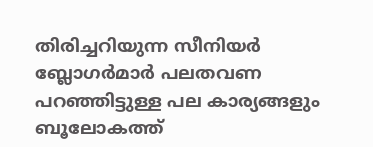തിരിച്ചറിയുന്ന സീനിയര്‍ ബ്ലോഗര്‍മാര്‍ പലതവണ പറഞ്ഞിട്ടുള്ള പല കാര്യങ്ങളും ബൂലോകത്ത്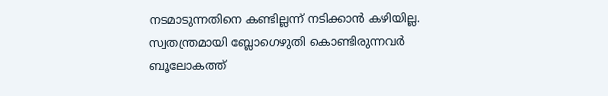നടമാടുന്നതിനെ കണ്ടില്ലന്ന് നടിക്കാന്‍ കഴിയില്ല. സ്വതന്ത്രമായി ബ്ലോഗെഴുതി കൊണ്ടിരുന്നവര്‍ ബൂലോകത്ത്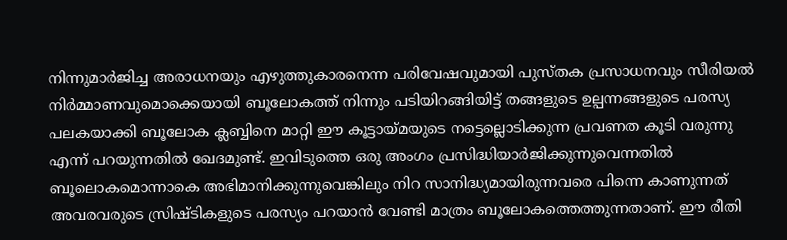നിന്നുമാര്‍ജിച്ച അരാധനയും എഴുത്തുകാരനെന്ന പരിവേഷവുമായി പുസ്തക പ്രസാധനവും സീരിയല്‍ നിര്‍മ്മാണവുമൊക്കെയായി ബൂലോകത്ത് നിന്നും പടിയിറങ്ങിയിട്ട് തങ്ങളുടെ ഉല്പന്നങ്ങളുടെ പരസ്യ പലകയാക്കി ബൂലോക ക്ലബ്ബിനെ മാറ്റി ഈ കൂട്ടായ്മയുടെ നട്ടെല്ലൊടിക്കുന്ന പ്രവണത കൂടി വരുന്നു എന്ന് പറയുന്നതില്‍ ഖേദമുണ്ട്. ഇവിടുത്തെ ഒരു അംഗം പ്രസിദ്ധിയാര്‍ജിക്കുന്നുവെന്നതില്‍ ബൂലൊകമൊന്നാകെ അഭിമാനിക്കുന്നുവെങ്കിലും നിറ സാനിദ്ധ്യമായിരുന്നവരെ പിന്നെ കാണുന്നത് അവരവരുടെ സ്രിഷ്ടികളുടെ പരസ്യം പറയാന്‍ വേണ്ടി മാത്രം ബൂലോകത്തെത്തുന്നതാണ്. ഈ രീതി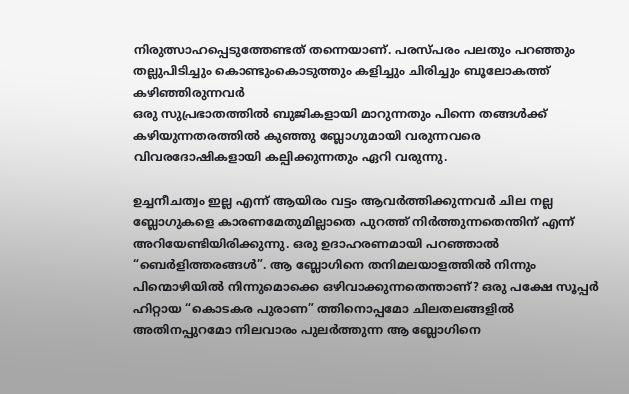നിരുത്സാഹപ്പെടുത്തേണ്ടത് തന്നെയാണ്. പരസ്പരം പലതും പറഞ്ഞും തല്ലുപിടിച്ചും കൊണ്ടുംകൊടുത്തും കളിച്ചും ചിരിച്ചും ബൂലോകത്ത് കഴിഞ്ഞിരുന്നവര്‍
ഒരു സുപ്രഭാതത്തില്‍ ബുജികളായി മാറുന്നതും പിന്നെ തങ്ങള്‍ക്ക് കഴിയുന്നതരത്തില്‍ കുഞ്ഞു ബ്ലോഗുമായി വരുന്നവരെ വിവരദോഷികളായി കല്പിക്കുന്നതും ഏറി വരുന്നു.

ഉച്ചനീചത്വം ഇല്ല എന്ന് ആയിരം വട്ടം ആവര്‍ത്തിക്കുന്നവര്‍ ചില നല്ല ബ്ലോഗുകളെ കാരണമേതുമില്ലാതെ പുറത്ത് നിര്‍ത്തുന്നതെന്തിന് എന്ന് അറിയേണ്ടിയിരിക്കുന്നു. ഒരു ഉദാഹരണമായി പറഞ്ഞാല്‍ “ബെര്‍ളിത്തരങ്ങള്‍”. ആ ബ്ലോഗിനെ തനിമലയാളത്തില്‍ നിന്നും പിന്മൊഴിയില്‍ നിന്നുമൊക്കെ ഒഴിവാക്കുന്നതെന്താണ്? ഒരു പക്ഷേ സൂപ്പര്‍ ഹിറ്റായ “കൊടകര പുരാണ” ത്തിനൊപ്പമോ ചിലതലങ്ങളില്‍ അതിനപ്പുറമോ നിലവാരം പുലര്‍ത്തുന്ന ആ ബ്ലോഗിനെ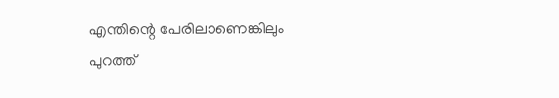എന്തിന്റെ പേരിലാണെങ്കിലും പുറത്ത്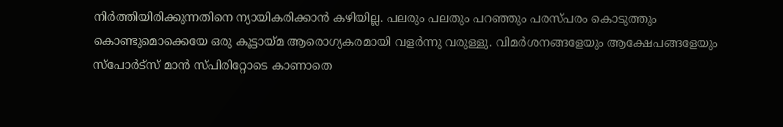നിര്‍ത്തിയിരിക്കുന്നതിനെ ന്യായികരിക്കാന്‍ കഴിയില്ല. പലരും പലതും പറഞ്ഞും പരസ്പരം കൊടുത്തും കൊണ്ടുമൊക്കെയേ ഒരു കൂട്ടായ്മ ആരൊഗ്യകരമായി വളര്‍ന്നു വരുള്ളു. വിമര്‍ശനങ്ങളേയും ആക്ഷേപങ്ങളേയും സ്പോര്‍ട്സ് മാന്‍ സ്പിരിറ്റോടെ കാണാതെ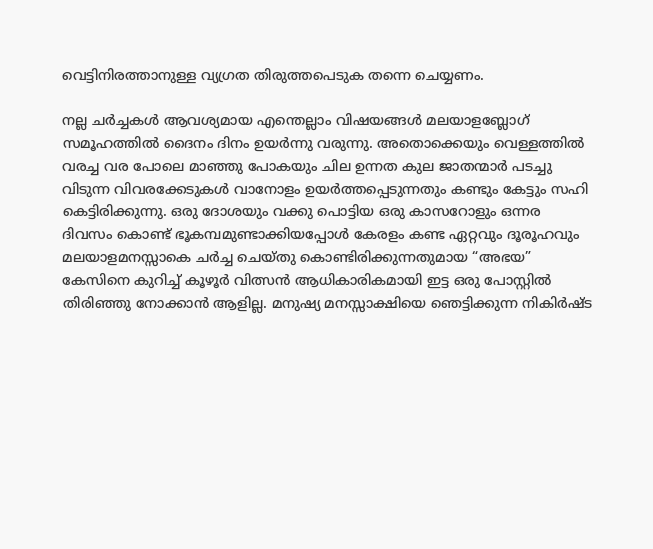വെട്ടിനിരത്താനുള്ള വ്യഗ്രത തിരുത്തപെടുക തന്നെ ചെയ്യണം.

നല്ല ചര്‍ച്ചകള്‍ ആവശ്യമായ എന്തെല്ലാം വിഷയങ്ങള്‍ മലയാളബ്ലോഗ് സമൂഹത്തില്‍ ദൈനം ദിനം ഉയര്‍ന്നു വരുന്നു. അതൊക്കെയും വെള്ളത്തില്‍ വരച്ച വര പോലെ മാഞ്ഞു പോകയും ചില ഉന്നത കുല ജാ‍തന്മാര്‍ പടച്ചു വിടുന്ന വിവരക്കേടുകള്‍ വാനോളം ഉയര്‍ത്തപ്പെടുന്നതും കണ്ടും കേട്ടും സഹി കെട്ടിരിക്കുന്നു. ഒരു ദോശയും വക്കു പൊട്ടിയ ഒരു കാസറോളും ഒന്നര ദിവസം കൊണ്ട് ഭൂകമ്പമുണ്ടാക്കിയപ്പോള്‍ കേരളം കണ്ട ഏറ്റവും ദൂ‍രൂഹവും മലയാളമനസ്സാകെ ചര്‍ച്ച ചെയ്തു കൊണ്ടിരിക്കുന്നതുമായ “അഭയ” കേസിനെ കുറിച്ച് കൂഴൂര്‍ വിത്സന്‍ ആധികാരികമായി ഇട്ട ഒരു പോസ്റ്റില്‍ തിരിഞ്ഞു നോക്കാന്‍ ആളില്ല. മനുഷ്യ മനസ്സാക്ഷിയെ ഞെട്ടിക്കുന്ന നികിര്‍ഷ്ട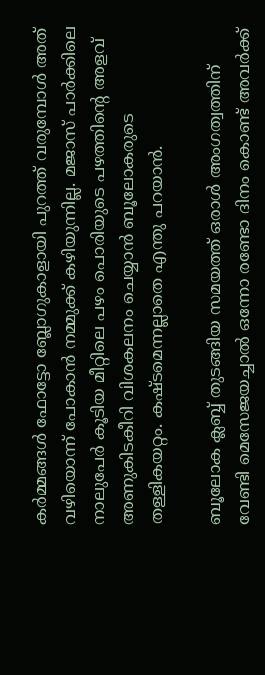കര്‍മ്മങ്ങള്‍ ഫോട്ടോ ബ്ലോഗുകാളായി പുറത്ത് വരുമ്പോള്‍ അത് വഴിയൊന്ന് പോകാന്‍ നമ്മുക്ക് കഴിയുന്നില്ല. മജാസ് പാര്‍ക്കിലെ നാലുപേര്‍ കൂടിയ മീറ്റിലെ പഴം പൊരിയുടെ പഴത്തിന്റെ അളവ് അണുകിടകീറി വിശകലനം ചെയ്യാന്‍ ബൂലോകരുടെ തള്ളികയറ്റം. കഷ്ടമെന്നല്ലാതെ എന്തു പറയാന്‍.

ബൂലോക ക്ലബ്ബ് തുടങ്ങിയ സമയത്ത് ഒരാള്‍ അംഗത്വത്തിന് വേണ്ടി മെസേജയച്ചാല്‍ ഒന്നോ രണ്ടോ ദിനം കൊണ്ട് അവര്‍ക്ക്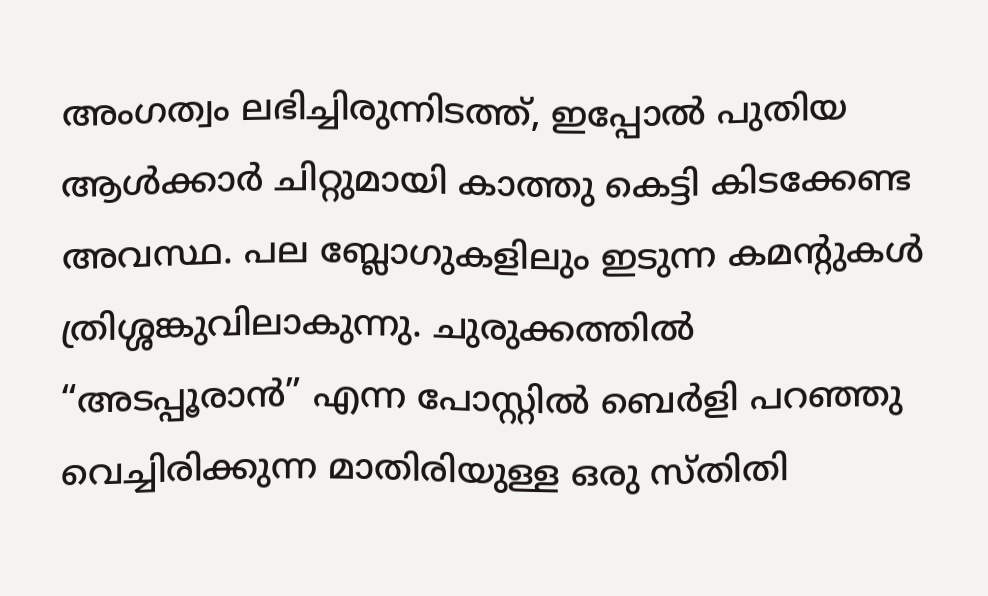അംഗത്വം ലഭിച്ചിരുന്നിടത്ത്, ഇപ്പോല്‍ പുതിയ ആള്‍ക്കാര്‍ ചിറ്റുമായി കാത്തു കെട്ടി കിടക്കേണ്ട അവസ്ഥ. പല ബ്ലോഗുകളിലും ഇടുന്ന കമന്റുകള്‍ ത്രിശ്ശങ്കുവിലാകുന്നു. ചുരുക്കത്തില്‍ “അടപ്പൂരാന്‍” എന്ന പോസ്റ്റില്‍ ബെര്‍ളി പറഞ്ഞു വെച്ചിരിക്കുന്ന മാതിരിയുള്ള ഒരു സ്തിതി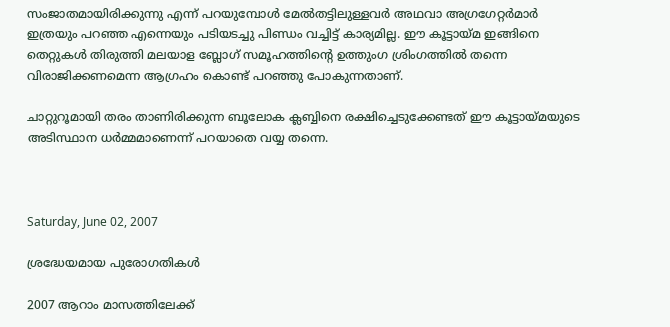സംജാതമായിരിക്കുന്നു എന്ന് പറയുമ്പോള്‍ മേല്‍തട്ടിലുള്ളവര്‍ അഥവാ അഗ്രഗേറ്റര്‍മാര്‍ ഇത്രയും പറഞ്ഞ എന്നെയും പടിയടച്ചു പിണ്ഡം വച്ചിട്ട് കാര്യമില്ല. ഈ കൂട്ടായ്മ ഇങ്ങിനെ തെറ്റുകള്‍ തിരുത്തി മലയാള ബ്ലോഗ് സമൂഹത്തിന്റെ ഉത്തുംഗ ശ്രിംഗത്തില്‍ തന്നെ വിരാജിക്കണമെന്ന ആഗ്രഹം കൊണ്ട് പറഞ്ഞു പോകുന്നതാണ്.

ചാറ്റുറൂമായി തരം താണിരിക്കുന്ന ബൂലോക ക്ലബ്ബിനെ രക്ഷിച്ചെടുക്കേണ്ടത് ഈ കൂട്ടായ്മയുടെ അടിസ്ഥാന ധര്‍മ്മമാണെന്ന് പറയാതെ വയ്യ തന്നെ.



Saturday, June 02, 2007

ശ്രദ്ധേയമായ പുരോഗതികള്‍

2007 ആറാം മാസത്തിലേക്ക്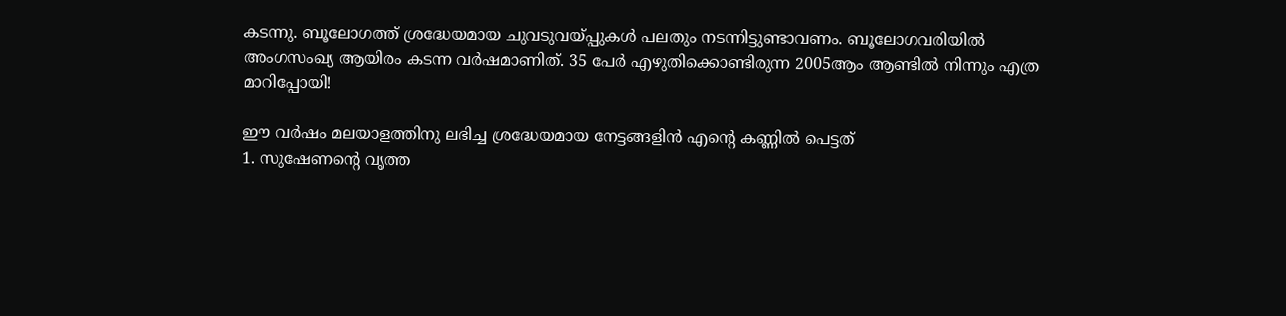കടന്നു. ബൂലോഗത്ത് ശ്രദ്ധേയമായ ചുവടുവയ്പ്പുകള്‍ പലതും നടന്നിട്ടുണ്ടാവണം. ബൂലോഗവരിയില്‍ അംഗസംഖ്യ ആയിരം കടന്ന വര്‍ഷമാണിത്. 35 പേര്‍ എഴുതിക്കൊണ്ടിരുന്ന 2005ആം ആണ്ടില്‍ നിന്നും എത്ര മാറിപ്പോയി!

ഈ വര്‍ഷം മലയാളത്തിനു ലഭിച്ച ശ്രദ്ധേയമായ നേട്ടങ്ങളിന്‍ എന്റെ കണ്ണില്‍ പെട്ടത്
1. സുഷേണന്റെ വൃത്ത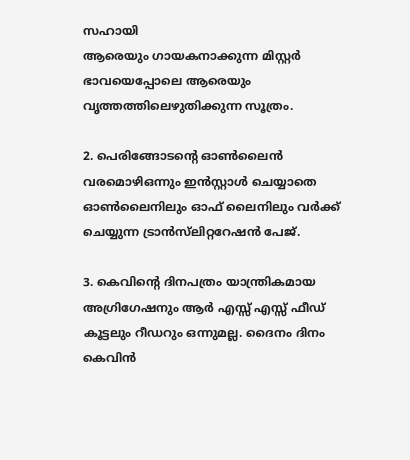സഹായി
ആരെയും ഗായകനാക്കുന്ന മിസ്റ്റര്‍ ഭാവയെപ്പോലെ ആരെയും വൃത്തത്തിലെഴുതിക്കുന്ന സൂത്രം.

2. പെരിങ്ങോടന്റെ ഓണ്‍ലൈന്‍ വരമൊഴിഒന്നും ഇന്‍സ്റ്റാള്‍ ചെയ്യാതെ ഓണ്‍ലൈനിലും ഓഫ് ലൈനിലും വര്‍ക്ക് ചെയ്യുന്ന ട്രാന്‍സ്‌ലിറ്ററേഷന്‍ പേജ്.

3. കെവിന്റെ ദിനപത്രം യാന്ത്രികമായ അഗ്രിഗേഷനും ആര്‍ എസ്സ് എസ്സ് ഫീഡ് കൂട്ടലും റീഡറും ഒന്നുമല്ല. ദൈനം ദിനം കെവിന്‍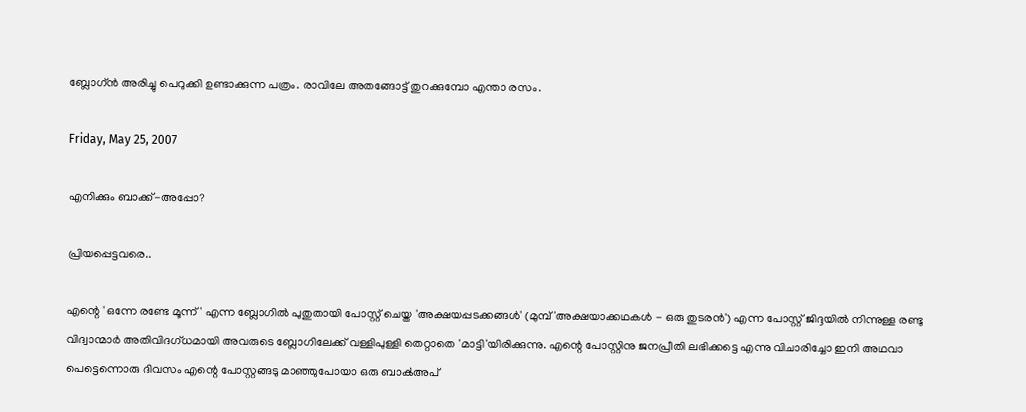ബ്ലോഗ്ന്‍ അരിച്ചു പെറുക്കി ഉണ്ടാക്കുന്ന പത്രം. രാവിലേ അതങ്ങോട്ട് തുറക്കുമ്പോ എന്താ രസം.

Friday, May 25, 2007

എനിക്കും ബാക്ക്‌-അപ്പോ?

പ്രിയപ്പെട്ടവരെ..

എന്റെ 'ഒന്നേ രണ്ടേ മൂന്ന്' എന്ന ബ്ലോഗില്‍ പുതുതായി പോസ്റ്റ്‌ ചെയ്ത 'അക്ഷയപ്പടക്കങ്ങള്‍' (മുമ്പ്‌ 'അക്ഷയാക്കഥകള്‍ - ഒരു തുടരന്‍') എന്ന പോസ്റ്റ്‌ ജിദ്ദയില്‍ നിന്നുള്ള രണ്ടു വിദ്വാന്മാര്‍ അതിവിദഗ്ധമായി അവരുടെ ബ്ലോഗിലേക്ക്‌ വള്ളിപുള്ളി തെറ്റാതെ 'മാട്ടി'യിരിക്കുന്നു. എന്റെ പോസ്റ്റിനു ജനപ്രീതി ലഭിക്കട്ടെ എന്നു വിചാരിച്ചോ ഇനി അഥവാ പെട്ടെന്നൊരു ദിവസം എന്റെ പോസ്റ്റങ്ങടു മാഞ്ഞുപോയാ ഒരു ബാക്‍അപ്‌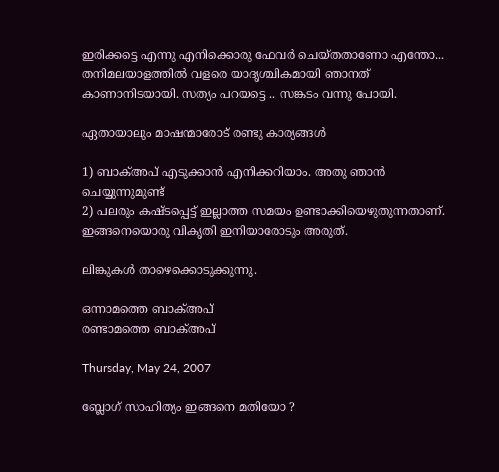ഇരിക്കട്ടെ എന്നു എനിക്കൊരു ഫേവര്‍ ചെയ്തതാണോ എന്തോ... തനിമലയാളത്തില്‍ വളരെ യാദൃശ്ചികമായി ഞാനത്‌ കാണാനിടയായി. സത്യം പറയട്ടെ .. സങ്കടം വന്നു പോയി.

ഏതായാലും മാഷന്മാരോട്‌ രണ്ടു കാര്യങ്ങള്‍

1) ബാക്‍അപ്‌ എടുക്കാന്‍ എനിക്കറിയാം. അതു ഞാന്‍ ചെയ്യുന്നുമുണ്ട്‌
2) പലരും കഷ്ടപ്പെട്ട്‌ ഇല്ലാത്ത സമയം ഉണ്ടാക്കിയെഴുതുന്നതാണ്‌. ഇങ്ങനെയൊരു വികൃതി ഇനിയാരോടും അരുത്‌.

ലിങ്കുകള്‍ താഴെക്കൊടുക്കുന്നു.

ഒന്നാമത്തെ ബാക്‍അപ്‌
രണ്ടാമത്തെ ബാക്‍അപ്‌

Thursday, May 24, 2007

ബ്ലോഗ് സാഹിത്യം ഇങ്ങനെ മതിയോ ?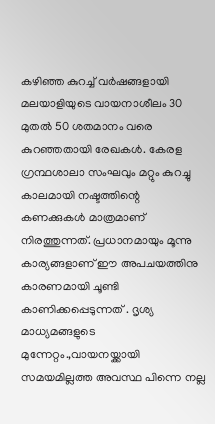കഴിഞ്ഞ കുറച്ച് വര്‍ഷങ്ങളായി മലയാളിയുടെ വായനാശീലം 30 മുതല്‍ 50 ശതമാനം വരെ കുറഞ്ഞതായി രേഖകള്‍. കേരള ഗ്രന്ഥശാലാ സംഘവും മറ്റും കുറച്ചു കാലമായി നഷ്ടത്തിന്റെ കണക്കുകള്‍ മാത്രമാണ് നിരത്തുന്നത്. പ്രധാനമായും മൂന്നു കാര്യങ്ങളാണ് ഈ അപചയത്തിനു കാരണമായി ചൂണ്ടി കാണിക്കപ്പെടുന്നത് . ദൃശ്യ മാധ്യമങ്ങളുടെ മുന്നേറ്റം.,വായനയ്ക്കായി സമയമില്ലത്ത അവസ്ഥ പിന്നെ നല്ല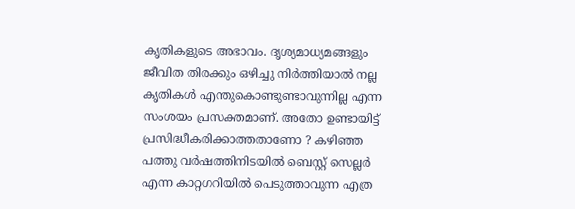കൃതികളുടെ അഭാവം. ദൃശ്യമാധ്യമങ്ങളും ജീവിത തിരക്കും ഒഴിച്ചു നിര്‍ത്തിയാല്‍ നല്ല കൃതികള്‍ എന്തുകൊണ്ടുണ്ടാവുന്നില്ല എന്ന സംശയം പ്രസക്തമാണ്. അതോ ഉണ്ടായിട്ട് പ്രസിദ്ധീകരിക്കാത്തതാണോ ? കഴിഞ്ഞ പത്തു വര്‍ഷത്തിനിടയില്‍ ബെസ്റ്റ് സെല്ലര്‍ എന്ന കാറ്റഗറിയില്‍ പെടുത്താവുന്ന എത്ര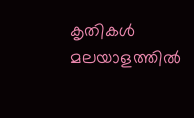കൃതികള്‍ മലയാളത്തില്‍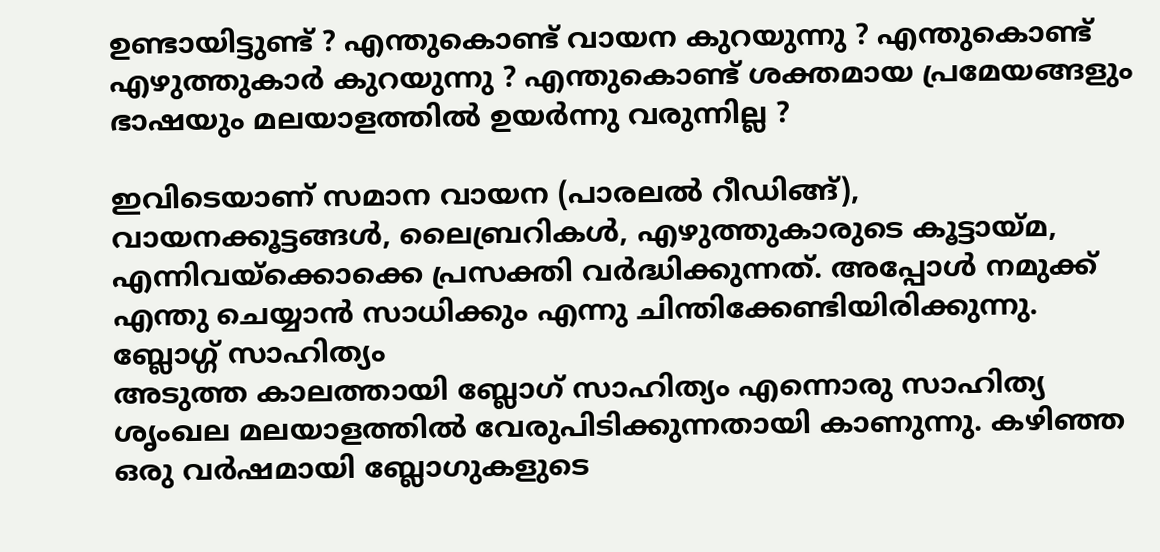ഉണ്ടായിട്ടുണ്ട് ? എന്തുകൊണ്ട് വായന കുറയുന്നു ? എന്തുകൊണ്ട് എഴുത്തുകാര്‍ കുറയുന്നു ? എന്തുകൊണ്ട് ശക്തമായ പ്രമേയങ്ങളും ഭാഷയും മലയാളത്തില്‍ ഉയര്‍ന്നു വരുന്നില്ല ?

ഇവിടെയാണ് സമാന വായന (പാരലല്‍ റീഡിങ്ങ്), വായനക്കൂട്ടങ്ങള്‍, ലൈബ്രറികള്‍, എഴുത്തുകാരുടെ കൂട്ടായ്മ, എന്നിവയ്ക്കൊക്കെ പ്രസക്തി വര്‍ദ്ധിക്കുന്നത്. അപ്പോള്‍ നമുക്ക് എന്തു ചെയ്യാന്‍ സാധിക്കും എന്നു ചിന്തിക്കേണ്ടിയിരിക്കുന്നു.
ബ്ലോഗ്ഗ് സാഹിത്യം
അടുത്ത കാലത്തായി ബ്ലോഗ് സാഹിത്യം എന്നൊരു സാഹിത്യ ശൃംഖല മലയാളത്തില്‍ വേരുപിടിക്കുന്നതായി കാണുന്നു. കഴിഞ്ഞ ഒരു വര്‍ഷമായി ബ്ലോഗുകളുടെ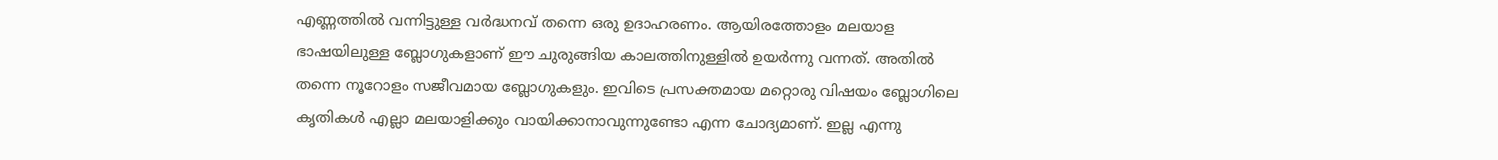എണ്ണത്തില്‍ വന്നിട്ടുള്ള വര്‍ദ്ധനവ് തന്നെ ഒരു ഉദാഹരണം. ആയിരത്തോളം മലയാള ഭാഷയിലുള്ള ബ്ലോഗുകളാണ് ഈ ചുരുങ്ങിയ കാലത്തിനുള്ളില്‍ ഉയര്‍ന്നു വന്നത്. അതില്‍ തന്നെ നൂറോളം സജീവമായ ബ്ലോഗുകളും. ഇവിടെ പ്രസക്തമായ മറ്റൊരു വിഷയം ബ്ലോഗിലെ കൃതികള്‍ എല്ലാ മലയാളിക്കും വായിക്കാനാവുന്നുണ്ടോ എന്ന ചോദ്യമാണ്. ഇല്ല എന്നു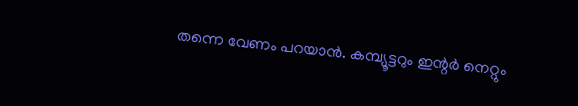തന്നെ വേണം പറയാന്‍. കമ്പ്യൂട്ടറും ഇന്റര്‍ നെറ്റും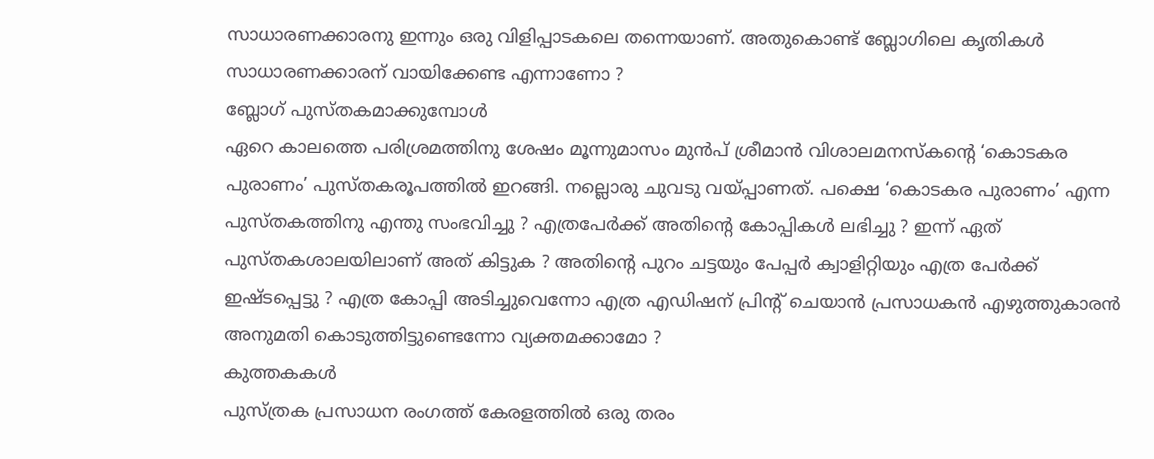സാധാരണക്കാരനു ഇന്നും ഒരു വിളിപ്പാടകലെ തന്നെയാണ്. അതുകൊണ്ട് ബ്ലോഗിലെ കൃതികള്‍ സാധാരണക്കാരന് വായിക്കേണ്ട എന്നാണോ ?
ബ്ലോഗ് പുസ്തകമാക്കുമ്പോള്‍
ഏറെ കാലത്തെ പരിശ്രമത്തിനു ശേഷം മൂന്നുമാസം മുന്‍പ് ശ്രീമാന്‍ വിശാലമനസ്കന്റെ ‘കൊടകര പുരാണം’ പുസ്തകരൂപത്തില്‍ ഇറങ്ങി. നല്ലൊരു ചുവടു വയ്പ്പാണത്. പക്ഷെ ‘കൊടകര പുരാണം’ എന്ന പുസ്തകത്തിനു എന്തു സംഭവിച്ചു ? എത്രപേര്‍ക്ക് അതിന്റെ കോപ്പികള്‍ ലഭിച്ചു ? ഇന്ന് ഏത് പുസ്തകശാലയിലാണ് അത് കിട്ടുക ? അതിന്റെ പുറം ചട്ടയും പേപ്പര്‍ ക്വാളിറ്റിയും എത്ര പേര്‍ക്ക് ഇഷ്ടപ്പെട്ടു ? എത്ര കോപ്പി അടിച്ചുവെന്നോ എത്ര എഡിഷന് പ്രിന്റ് ചെയാന്‍ പ്രസാധകന്‍ എഴുത്തുകാരന്‍ അനുമതി കൊടുത്തിട്ടുണ്ടെന്നോ വ്യക്തമക്കാമോ ?
കുത്തകകള്‍
പുസ്ത്രക പ്രസാധന രംഗത്ത് കേരളത്തില്‍ ഒരു തരം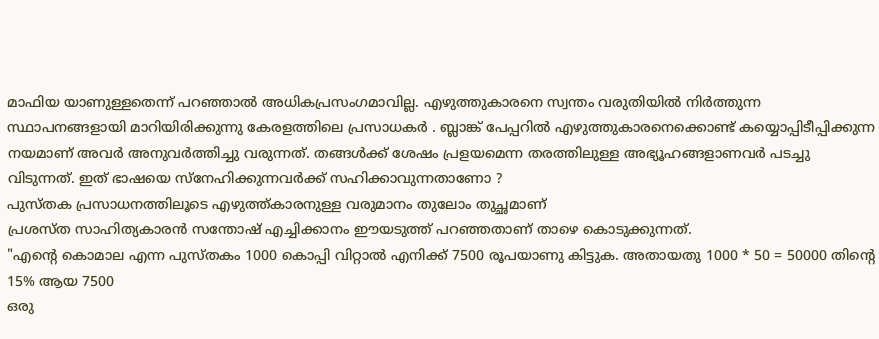മാഫിയ യാണുള്ളതെന്ന് പറഞ്ഞാല്‍ അധികപ്രസംഗമാവില്ല. എഴുത്തുകാരനെ സ്വന്തം വരുതിയില്‍ നിര്‍ത്തുന്ന സ്ഥാപനങ്ങളായി മാറിയിരിക്കുന്നു കേരളത്തിലെ പ്രസാധകര്‍ . ബ്ലാങ്ക് പേപ്പറില്‍ എഴുത്തുകാരനെക്കൊണ്ട് കയ്യൊപ്പിടീപ്പിക്കുന്ന നയമാണ് അവര്‍ അനുവര്‍ത്തിച്ചു വരുന്നത്. തങ്ങള്‍ക്ക് ശേഷം പ്രളയമെന്ന തരത്തിലുള്ള അഭ്യൂഹങ്ങളാണവര്‍ പടച്ചു വിടുന്നത്. ഇത് ഭാഷയെ സ്നേഹിക്കുന്നവര്‍ക്ക് സഹിക്കാവുന്നതാണോ ?
പുസ്തക പ്രസാധനത്തിലൂടെ എഴുത്ത്കാരനുള്ള വരുമാനം തുലോം തുച്ഛമാണ്
പ്രശസ്ത സാഹിത്യകാരന്‍ സന്തോഷ് എച്ചിക്കാനം ഈയടുത്ത് പറഞ്ഞതാണ് താഴെ കൊടുക്കുന്നത്.
"എന്റെ കൊമാല എന്ന പുസ്തകം 1000 കൊപ്പി വിറ്റാല്‍ എനിക്ക് 7500 രൂപയാണു കിട്ടുക. അതായതു 1000 * 50 = 50000 തിന്റെ 15% ആയ 7500
ഒരു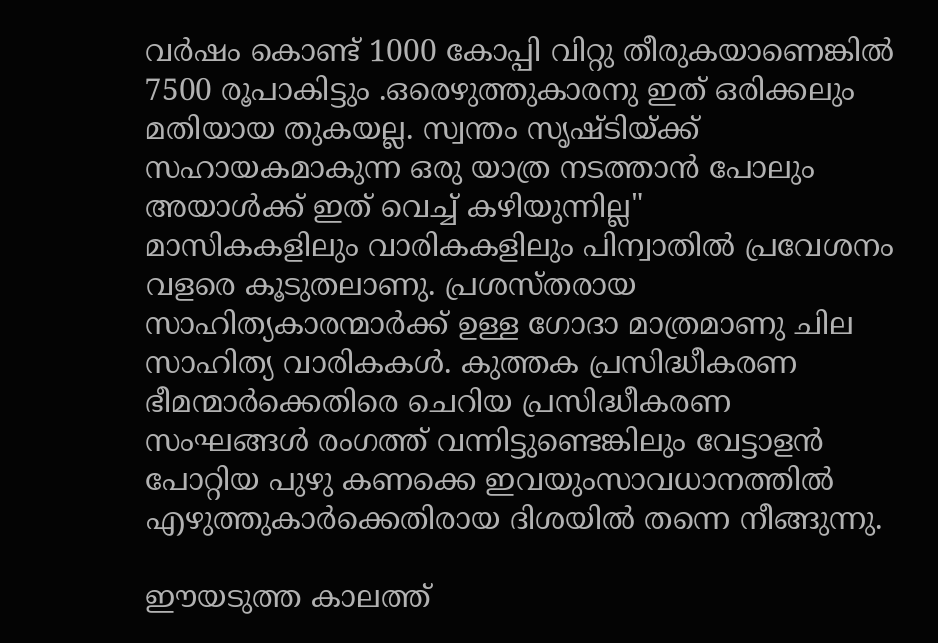വര്‍ഷം കൊണ്ട് 1000 കോപ്പി വിറ്റു തീരുകയാണെങ്കില്‍ 7500 രൂപാകിട്ടും .ഒരെഴുത്തുകാരനു ഇത് ഒരിക്കലും മതിയായ തുകയല്ല. സ്വന്തം സൃഷ്ടിയ്ക്ക് സഹായകമാകുന്ന ഒരു യാത്ര നടത്താന്‍ പോലും അയാള്‍ക്ക് ഇത് വെച്ച് കഴിയുന്നില്ല"
മാസികകളിലും വാരികകളിലും പിന്വാതില്‍ പ്രവേശനം വളരെ കൂടുതലാണു. പ്രശസ്തരായ സാഹിത്യകാരന്മാര്‍ക്ക് ഉള്ള ഗോദാ മാത്രമാണു ചില സാഹിത്യ വാരികകള്‍. കുത്തക പ്രസിദ്ധീകരണ ഭീമന്മാര്‍ക്കെതിരെ ചെറിയ പ്രസിദ്ധീകരണ സംഘങ്ങള്‍ രംഗത്ത് വന്നിട്ടുണ്ടെങ്കിലും വേട്ടാളന്‍ പോറ്റിയ പുഴു കണക്കെ ഇവയുംസാവധാനത്തില്‍ എഴുത്തുകാര്‍ക്കെതിരായ ദിശയില്‍ തന്നെ നീങ്ങുന്നു.

ഈയടുത്ത കാലത്ത്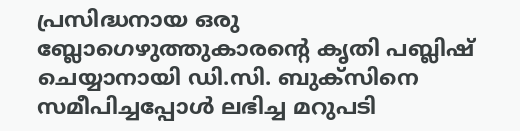പ്രസിദ്ധനായ ഒരു ബ്ലോഗെഴുത്തുകാരന്റെ കൃതി പബ്ലിഷ് ചെയ്യാനായി ഡി.സി. ബുക്സിനെ സമീപിച്ചപ്പോള്‍ ലഭിച്ച മറുപടി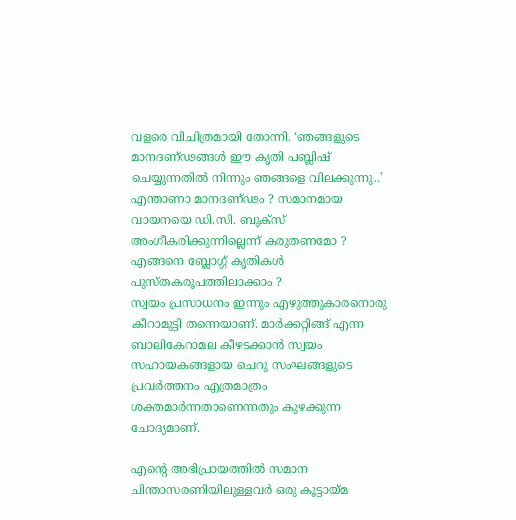വളരെ വിചിത്രമായി തോന്നി. ‘ഞങ്ങളുടെ മാനദണ്ഢങ്ങള്‍ ഈ കൃതി പബ്ലിഷ് ചെയ്യുന്നതില്‍ നിന്നും ഞങ്ങളെ വിലക്കുന്നു..’ എന്താണാ മാനദണ്ഢം ? സമാനമായ വായനയെ ഡി.സി. ബുക്സ് അംഗീകരിക്കുന്നില്ലെന്ന് കരുതണമോ ?
എങ്ങനെ ബ്ലോഗ്ഗ് കൃതികള്‍ പുസ്തകരൂപത്തിലാക്കാം ?
സ്വയം പ്രസാധനം ഇന്നും എഴുത്തുകാരനൊരു കീറാമുട്ടി തന്നെയാണ്. മാര്‍ക്കറ്റിങ്ങ് എന്ന ബാലികേറാമല കീഴടക്കാന്‍ സ്വയം സഹായകങ്ങളായ ചെറു സംഘങ്ങളുടെ പ്രവര്‍ത്തനം എത്രമാത്രം ശക്തമാര്‍ന്നതാണെന്നതും കുഴക്കുന്ന ചോദ്യമാണ്.

എന്റെ അഭിപ്രായത്തില്‍ സമാന ചിന്താസരണിയിലുള്ളവര്‍ ഒരു കൂട്ടായ്മ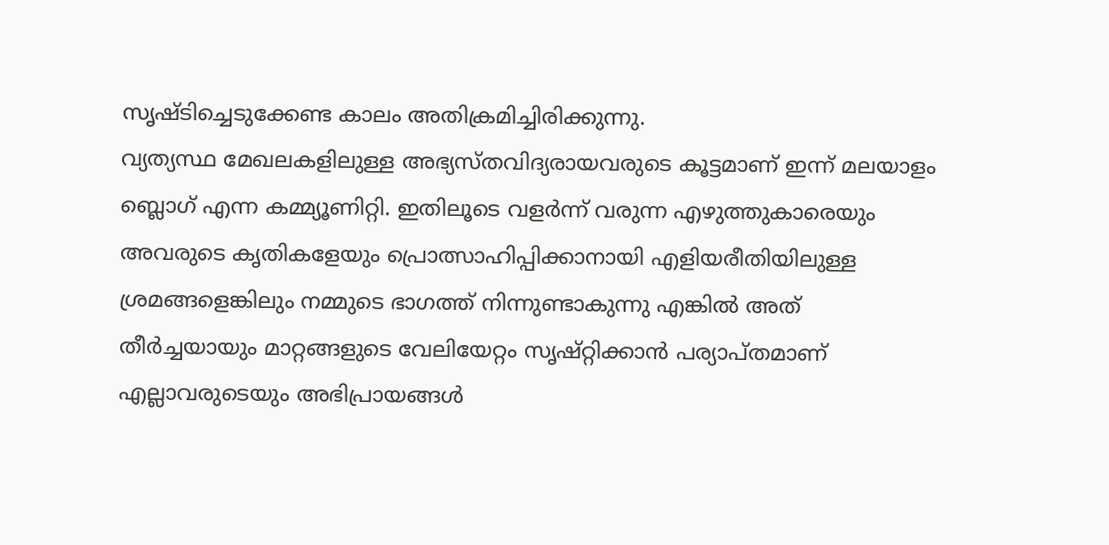സൃഷ്ടിച്ചെടുക്കേണ്ട കാലം അതിക്രമിച്ചിരിക്കുന്നു.
വ്യത്യസ്ഥ മേഖലകളിലുള്ള അഭ്യസ്തവിദ്യരായവരുടെ കൂട്ടമാണ് ഇന്ന് മലയാളം ബ്ലൊഗ് എന്ന കമ്മ്യൂണിറ്റി. ഇതിലൂടെ വളര്‍ന്ന് വരുന്ന എഴുത്തുകാരെയും അവരുടെ കൃതികളേയും പ്രൊത്സാഹിപ്പിക്കാനായി എളിയരീതിയിലുള്ള ശ്രമങ്ങളെങ്കിലും നമ്മുടെ ഭാഗത്ത് നിന്നുണ്ടാകുന്നു എങ്കില്‍ അത് തീര്‍ച്ചയായും മാറ്റങ്ങളുടെ വേലിയേറ്റം സൃഷ്റ്റിക്കാന്‍ പര്യാപ്തമാണ്
എല്ലാവരുടെയും അഭിപ്രായങ്ങള്‍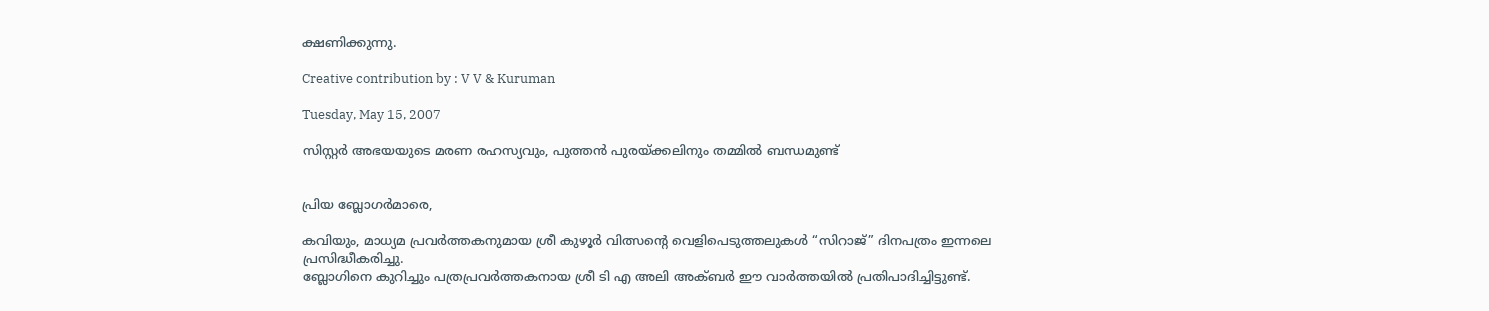ക്ഷണിക്കുന്നു.

Creative contribution by : V V & Kuruman

Tuesday, May 15, 2007

സിസ്റ്റര്‍ അഭയയുടെ മരണ രഹസ്യവും, പുത്തന്‍ പുരയ്ക്കലിനും തമ്മില്‍ ബന്ധമുണ്ട്


പ്രിയ ബ്ലോഗര്‍മാരെ,

കവിയും, മാധ്യമ പ്രവര്‍ത്തകനുമായ ശ്രീ കുഴൂര്‍ വിത്സന്റെ വെളിപെടുത്തലുകള്‍ “സിറാജ്” ദിനപത്രം ഇന്നലെ പ്രസിദ്ധീകരിച്ചു.
ബ്ലോഗിനെ കുറിച്ചും പത്രപ്രവര്‍ത്തകനായ ശ്രീ ടി എ അലി അക്ബര്‍ ഈ വാര്‍ത്തയില്‍ പ്രതിപാദിച്ചിട്ടുണ്ട്.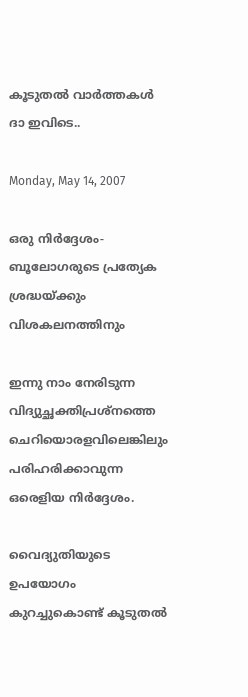കൂടുതല്‍ വാര്‍ത്തകള്‍ ദാ ഇവിടെ..

Monday, May 14, 2007

ഒരു നിര്‍ദ്ദേശം-ബൂലോഗരുടെ പ്രത്യേക ശ്രദ്ധയ്ക്കും വിശകലനത്തിനും

ഇന്നു നാം നേരിടുന്ന വിദ്യുച്ഛക്തിപ്രശ്നത്തെ ചെറിയൊരളവിലെങ്കിലും പരിഹരിക്കാവുന്ന ഒരെളിയ നിര്‍ദ്ദേശം.

വൈദ്യുതിയുടെ ഉപയോഗം കുറച്ചുകൊണ്ട്‌ കൂടുതല്‍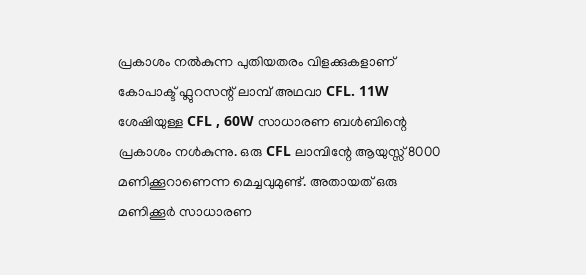പ്രകാശം നല്‍കുന്ന പുതിയതരം വിളക്കുകളാണ്‌ കോപാക്ട്‌ ഫ്ലുറസന്റ്‌ ലാമ്പ്‌ അഥവാ CFL. 11W ശേഷിയുള്ള CFL , 60W സാധാരണ ബള്‍ബിന്റെ പ്രകാശം നള്‍കുന്നു. ഒരു CFL ലാമ്പിന്റേ ആയുസ്സ്‌ 8000 മണിക്കൂറാണെന്ന മെച്ചവുമുണ്ട്‌. അതായത്‌ ഒരു മണിക്കൂര്‍ സാധാരണ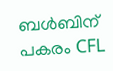ബള്‍ബിന്‌ പകരം CFL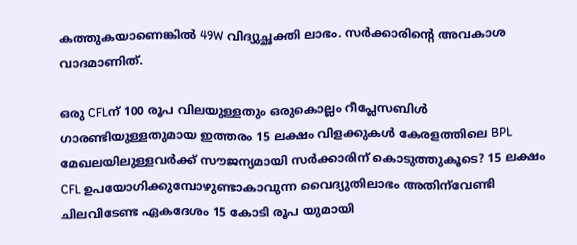കത്തുകയാണെങ്കില്‍ 49W വിദ്യുച്ഛക്തി ലാഭം. സര്‍ക്കാരിന്റെ അവകാശ വാദമാണിത്‌.

ഒരു CFLന്‌ 100 രൂപ വിലയുള്ളതും ഒരുകൊല്ലം റീപ്ലേസബിള്‍ ഗാരണ്ടിയുള്ളതുമായ ഇത്തരം 15 ലക്ഷം വിളക്കുകള്‍ കേരളത്തിലെ BPL മേഖലയിലുള്ളവര്‍ക്ക്‌ സൗജന്യമായി സര്‍ക്കാരിന്‌ കൊടുത്തുകൂടെ? 15 ലക്ഷം CFL ഉപയോഗിക്കുമ്പോഴുണ്ടാകാവുന്ന വൈദ്യുതിലാഭം അതിന്‌വേണ്ടി ചിലവിടേണ്ട ഏകദേശം 15 കോടി രൂപ യുമായി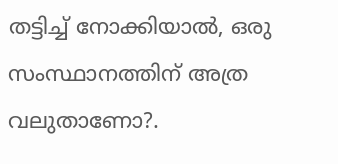തട്ടിച്ച്‌ നോക്കിയാല്‍, ഒരു സംസ്ഥാനത്തിന്‌ അത്ര വലുതാണോ?.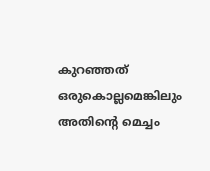കുറഞ്ഞത്‌ ഒരുകൊല്ലമെങ്കിലും അതിന്റെ മെച്ചം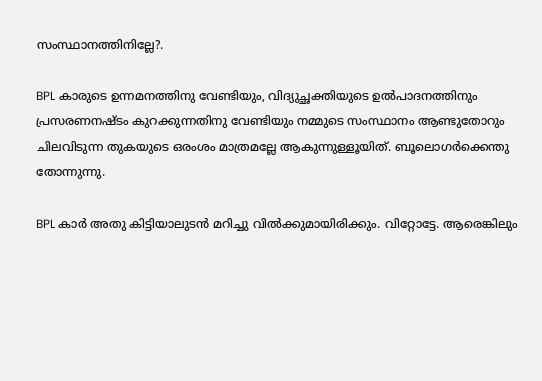സംസ്ഥാനത്തിനില്ലേ?.

BPL കാരുടെ ഉന്നമനത്തിനു വേണ്ടിയും, വിദ്യുച്ഛക്തിയുടെ ഉല്‍പാദനത്തിനും പ്രസരണനഷ്ടം കുറക്കുന്നതിനു വേണ്ടിയും നമ്മുടെ സംസ്ഥാനം ആണ്ടുതോറും ചിലവിടുന്ന തുകയുടെ ഒരംശം മാത്രമല്ലേ ആകുന്നുള്ളൂയിത്‌. ബൂലൊഗര്‍ക്കെന്തു തോന്നുന്നു.

BPL കാര്‍ അതു കിട്ടിയാലുടന്‍ മറിച്ചു വില്‍ക്കുമായിരിക്കും. വിറ്റോട്ടേ. ആരെങ്കിലും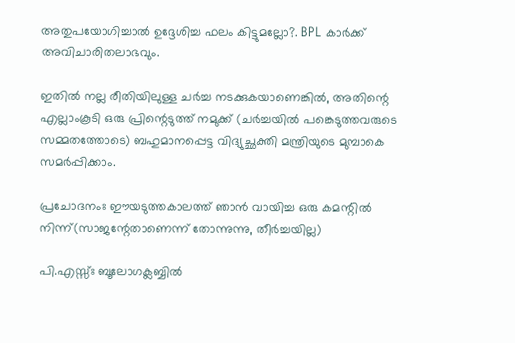അതുപയോഗിച്ചാല്‍ ഉദ്ദേശിച്ച ഫലം കിട്ടുമല്ലോ?. BPL കാര്‍ക്ക്‌ അവിചാരിതലാഭവും.

ഇതില്‍ നല്ല രീതിയിലുള്ള ചര്‍ച്ച നടക്കുകയാണെങ്കില്‍, അതിന്റെ എല്ലാംകൂടി ഒരു പ്രിന്റെടുത്ത്‌ നമുക്ക്‌ (ചര്‍ച്ചയില്‍ പങ്കെടുത്തവരുടെ സമ്മതത്തോടെ) ബഹുമാനപ്പെട്ട വിദ്യുച്ഛക്തി മന്ത്രിയുടെ മുമ്പാകെ സമര്‍പ്പിക്കാം.

പ്രചോദനംഃ ഈയടുത്തകാലത്ത്‌ ഞാന്‍ വായിച്ച ഒരു കമന്റില്‍ നിന്ന്‌(സാജന്റേതാണെന്ന്‌ തോന്നുന്നു, തീര്‍ച്ചയില്ല)

പി.എസ്സ്‌ഃ ബൂലോഗക്ലബ്ബില്‍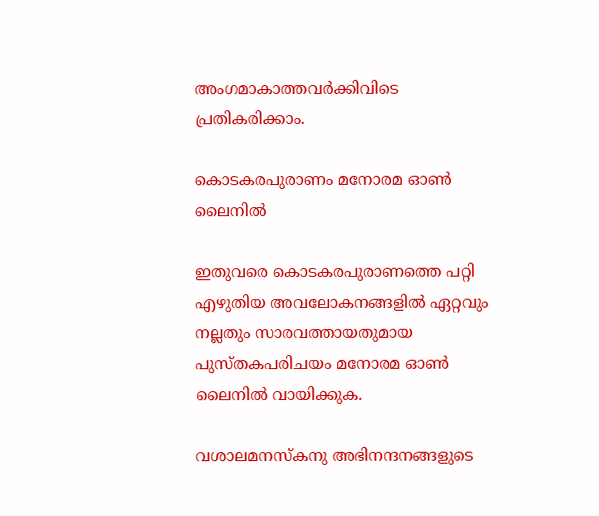അംഗമാകാത്തവര്‍ക്കിവിടെ പ്രതികരിക്കാം.

കൊടകരപുരാണം മനോരമ ഓണ്‍ ലൈനില്‍

ഇതുവരെ കൊടകരപുരാണത്തെ പറ്റി എഴുതിയ അവലോകനങ്ങളില്‍ ഏറ്റവും നല്ലതും സാരവത്തായതുമായ പുസ്തകപരിചയം മനോരമ ഓണ്‍ ലൈനില്‍ വായിക്കുക.

വശാലമനസ്കനു അഭിനന്ദനങ്ങളുടെ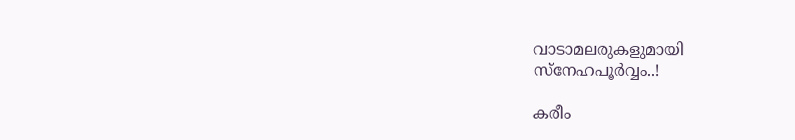വാടാമലരുകളുമായി
സ്നേഹപൂര്‍‌വ്വം..!

കരീം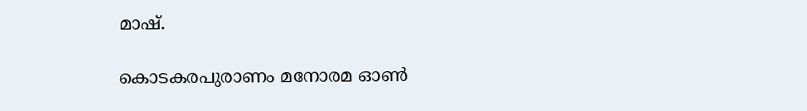മാഷ്.

കൊടകരപുരാണം മനോരമ ഓണ്‍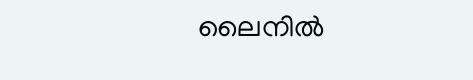ലൈനില്‍